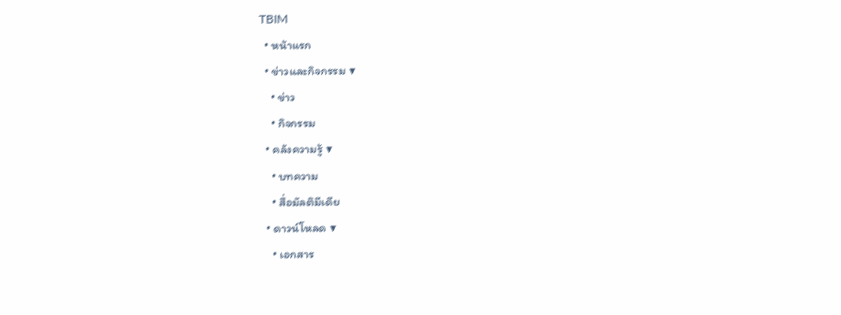TBIM
  • หน้าแรก
  • ข่าวและกิจกรรม ▼
    • ข่าว
    • กิจกรรม
  • คลังความรู้ ▼
    • บทความ
    • สื่อมัลติมีเดีย
  • ดาวน์โหลด ▼
    • เอกสาร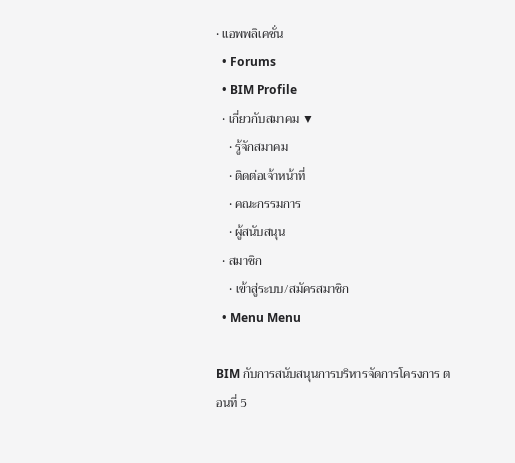• แอพพลิเคชั่น
  • Forums
  • BIM Profile
  • เกี่ยวกับสมาคม ▼
    • รู้จักสมาคม
    • ติดต่อเจ้าหน้าที่
    • คณะกรรมการ
    • ผู้สนับสนุน
  • สมาชิก
    • เข้าสู่ระบบ/สมัครสมาชิก
  • Menu Menu

BIM กับการสนับสนุนการบริหารจัดการโครงการ ตอนที่ 5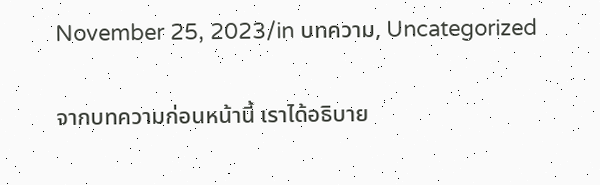November 25, 2023/in บทความ, Uncategorized

จากบทความก่อนหน้านี้ เราได้อธิบาย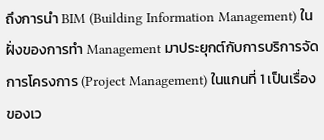ถึงการนำ BIM (Building Information Management) ในฝั่งของการทำ Management มาประยุกต์กับการบริการจัดการโครงการ (Project Management) ในแกนที่ 1 เป็นเรื่องของเว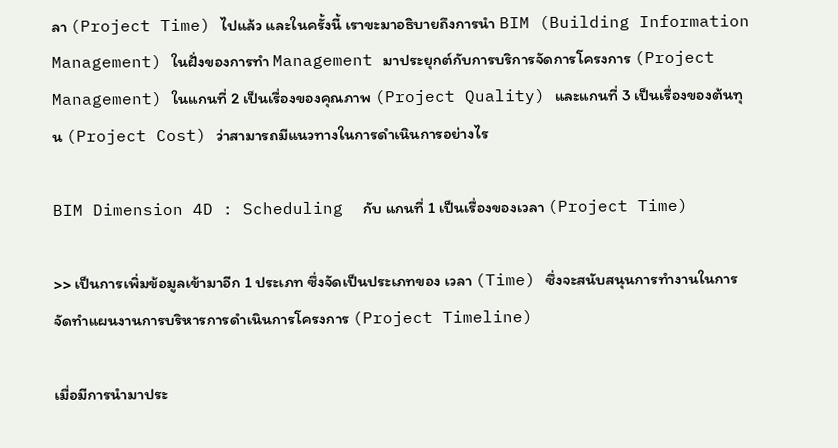ลา (Project Time) ไปแล้ว และในครั้งนี้ เราขะมาอธิบายถึงการนำ BIM (Building Information Management) ในฝั่งของการทำ Management มาประยุกต์กับการบริการจัดการโครงการ (Project Management) ในแกนที่ 2 เป็นเรื่องของคุณภาพ (Project Quality) และแกนที่ 3 เป็นเรื่องของต้นทุน (Project Cost) ว่าสามารถมีแนวทางในการดำเนินการอย่างไร

BIM Dimension 4D : Scheduling  กับ แกนที่ 1 เป็นเรื่องของเวลา (Project Time)

>> เป็นการเพิ่มข้อมูลเข้ามาอีก 1 ประเภท ซึ่งจัดเป็นประเภทของ เวลา (Time) ซึ่งจะสนับสนุนการทำงานในการจัดทำแผนงานการบริหารการดำเนินการโครงการ (Project Timeline)

เมื่อมีการนำมาประ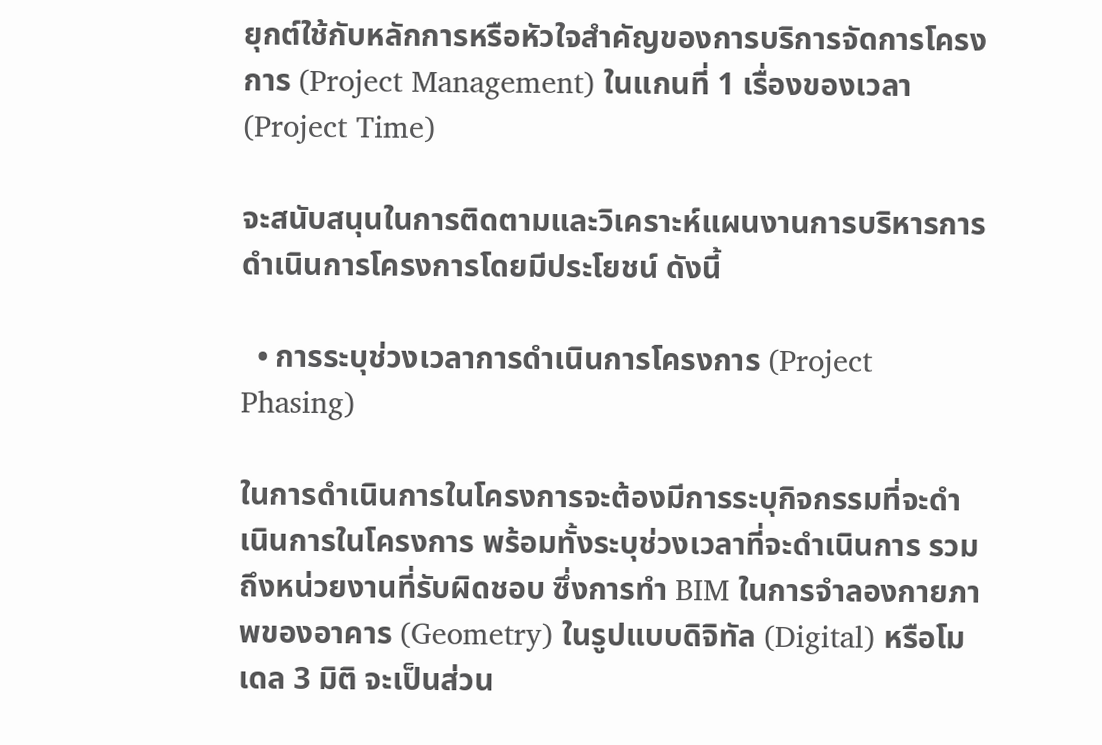ยุกต์ใช้กับหลักการหรือหัวใจสำคัญของการบริการจัดการโครงการ (Project Management) ในแกนที่ 1 เรื่องของเวลา (Project Time)

จะสนับสนุนในการติดตามและวิเคราะห์แผนงานการบริหารการดำเนินการโครงการโดยมีประโยชน์ ดังนี้

  • การระบุช่วงเวลาการดำเนินการโครงการ (Project Phasing)

ในการดำเนินการในโครงการจะต้องมีการระบุกิจกรรมที่จะดำเนินการในโครงการ พร้อมทั้งระบุช่วงเวลาที่จะดำเนินการ รวมถึงหน่วยงานที่รับผิดชอบ ซึ่งการทำ BIM ในการจำลองกายภาพของอาคาร (Geometry) ในรูปแบบดิจิทัล (Digital) หรือโมเดล 3 มิติ จะเป็นส่วน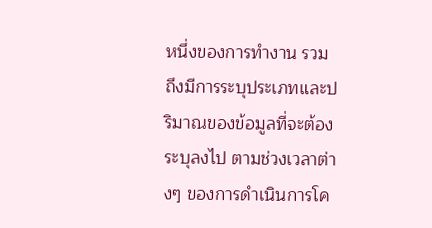หนึ่งของการทำงาน รวมถึงมีการระบุประเภทและปริมาณของข้อมูลที่จะต้องระบุลงไป ตามช่วงเวลาต่างๆ ของการดำเนินการโค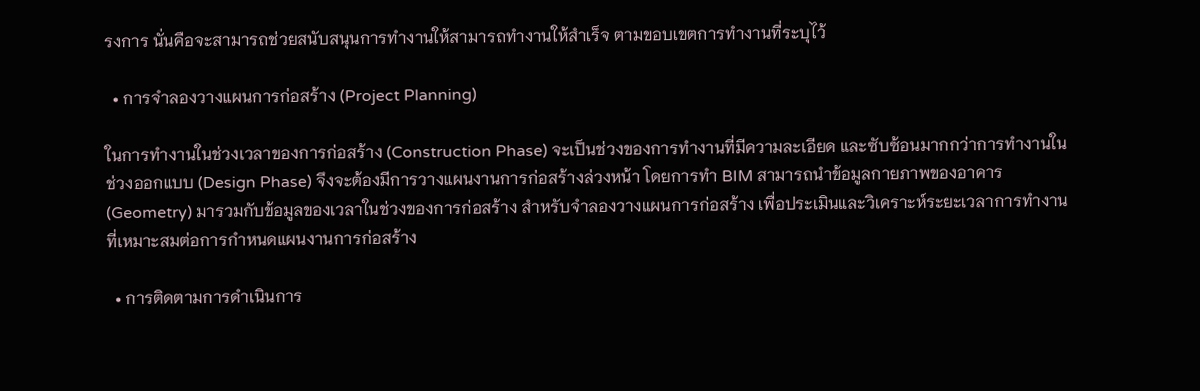รงการ นั่นคือจะสามารถช่วยสนับสนุนการทำงานให้สามารถทำงานให้สำเร็จ ตามขอบเขตการทำงานที่ระบุไว้

  • การจำลองวางแผนการก่อสร้าง (Project Planning)

ในการทำงานในช่วงเวลาของการก่อสร้าง (Construction Phase) จะเป็นช่วงของการทำงานที่มีความละเอียด และซับซ้อนมากกว่าการทำงานในช่วงออกแบบ (Design Phase) จึงจะต้องมีการวางแผนงานการก่อสร้างล่วงหน้า โดยการทำ BIM สามารถนำข้อมูลกายภาพของอาคาร (Geometry) มารวมกับข้อมูลของเวลาในช่วงของการก่อสร้าง สำหรับจำลองวางแผนการก่อสร้าง เพื่อประเมินและวิเคราะห์ระยะเวลาการทำงานที่เหมาะสมต่อการกำหนดแผนงานการก่อสร้าง

  • การติดตามการดำเนินการ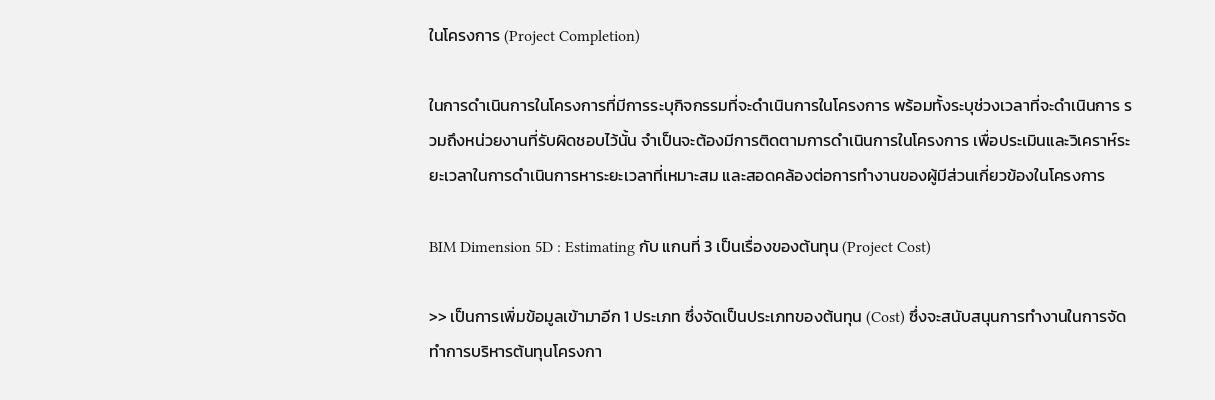ในโครงการ (Project Completion)

ในการดำเนินการในโครงการที่มีการระบุกิจกรรมที่จะดำเนินการในโครงการ พร้อมทั้งระบุช่วงเวลาที่จะดำเนินการ รวมถึงหน่วยงานที่รับผิดชอบไว้นั้น จำเป็นจะต้องมีการติดตามการดำเนินการในโครงการ เพื่อประเมินและวิเคราห์ระยะเวลาในการดำเนินการหาระยะเวลาที่เหมาะสม และสอดคล้องต่อการทำงานของผู้มีส่วนเกี่ยวข้องในโครงการ

BIM Dimension 5D : Estimating กับ แกนที่ 3 เป็นเรื่องของต้นทุน (Project Cost)

>> เป็นการเพิ่มข้อมูลเข้ามาอีก 1 ประเภท ซึ่งจัดเป็นประเภทของต้นทุน (Cost) ซึ่งจะสนับสนุนการทำงานในการจัดทำการบริหารต้นทุนโครงกา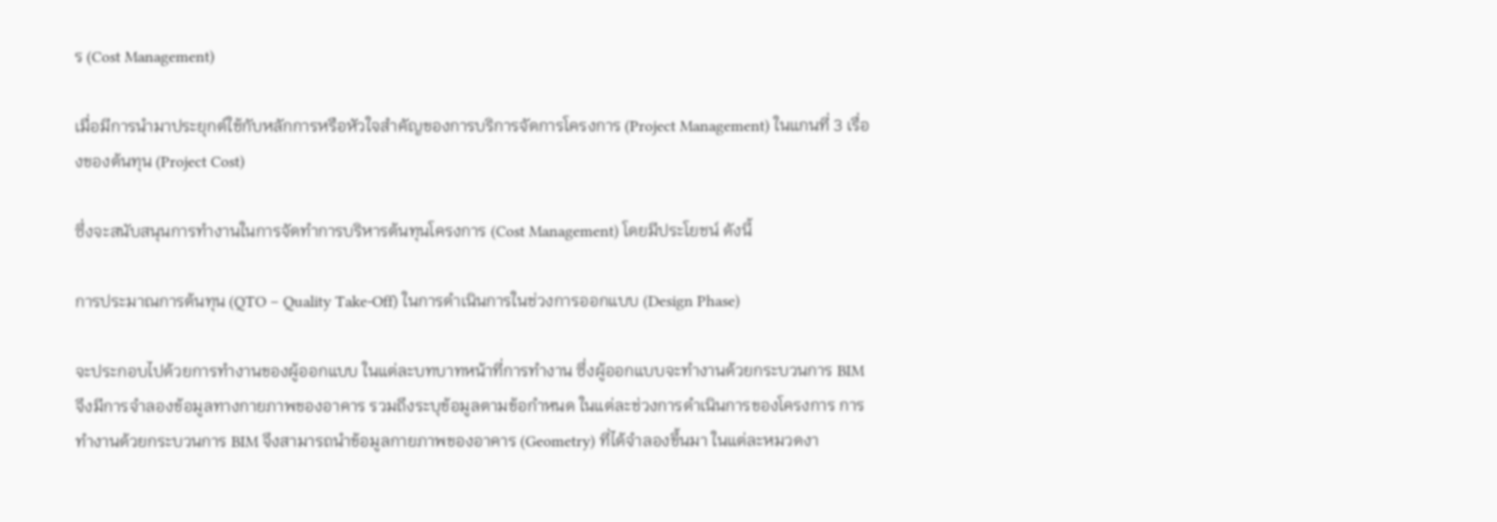ร (Cost Management)

เมื่อมีการนำมาประยุกต์ใช้กับหลักการหรือหัวใจสำคัญของการบริการจัดการโครงการ (Project Management) ในแกนที่ 3 เรื่องของต้นทุน (Project Cost)

ซึ่งจะสนับสนุนการทำงานในการจัดทำการบริหารต้นทุนโครงการ (Cost Management) โดยมีประโยชน์ ดังนี้

การประมาณการต้นทุน (QTO – Quality Take-Off) ในการดำเนินการในช่วงการออกแบบ (Design Phase)

จะประกอบไปด้วยการทำงานของผู้ออกแบบ ในแต่ละบทบาทหน้าที่การทำงาน ซึ่งผู้ออกแบบจะทำงานด้วยกระบวนการ BIM จึงมีการจำลองข้อมูลทางกายภาพของอาคาร รวมถึงระบุข้อมูลตามข้อกำหนด ในแต่ละช่วงการดำเนินการของโครงการ การทำงานด้วยกระบวนการ BIM จึงสามารถนำข้อมูลกายภาพของอาคาร (Geometry) ที่ได้จำลองขึ้นมา ในแต่ละหมวดงา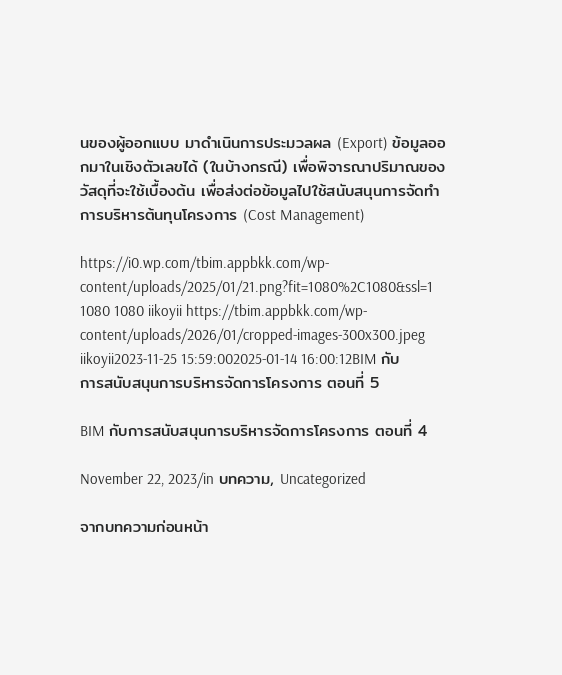นของผู้ออกแบบ มาดำเนินการประมวลผล (Export) ข้อมูลออกมาในเชิงตัวเลขได้ (ในบ้างกรณี) เพื่อพิจารณาปริมาณของวัสดุที่จะใช้เบื้องต้น เพื่อส่งต่อข้อมูลไปใช้สนับสนุนการจัดทำการบริหารต้นทุนโครงการ (Cost Management)

https://i0.wp.com/tbim.appbkk.com/wp-content/uploads/2025/01/21.png?fit=1080%2C1080&ssl=1 1080 1080 iikoyii https://tbim.appbkk.com/wp-content/uploads/2026/01/cropped-images-300x300.jpeg iikoyii2023-11-25 15:59:002025-01-14 16:00:12BIM กับการสนับสนุนการบริหารจัดการโครงการ ตอนที่ 5

BIM กับการสนับสนุนการบริหารจัดการโครงการ ตอนที่ 4

November 22, 2023/in บทความ, Uncategorized

จากบทความก่อนหน้า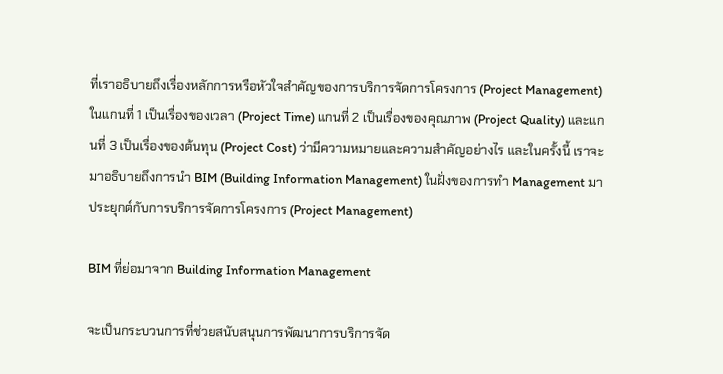ที่เราอธิบายถึงเรื่องหลักการหรือหัวใจสำคัญของการบริการจัดการโครงการ (Project Management) ในแกนที่ 1 เป็นเรื่องของเวลา (Project Time) แกนที่ 2 เป็นเรื่องของคุณภาพ (Project Quality) และแกนที่ 3 เป็นเรื่องของต้นทุน (Project Cost) ว่ามีความหมายและความสำคัญอย่างไร และในครั้งนี้ เราจะมาอธิบายถึงการนำ BIM (Building Information Management) ในฝั่งของการทำ Management มาประยุกต์กับการบริการจัดการโครงการ (Project Management)

BIM ที่ย่อมาจาก Building Information Management

จะเป็นกระบวนการที่ช่วยสนับสนุนการพัฒนาการบริการจัด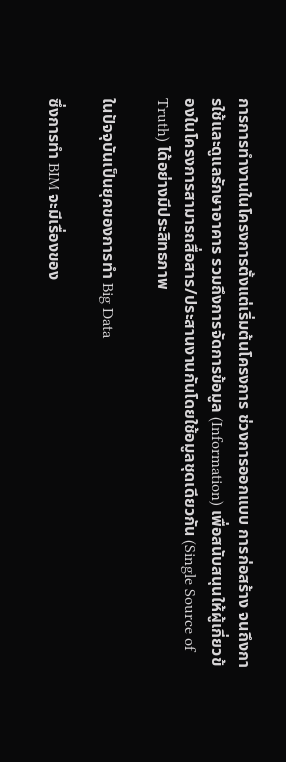การการทำงานในโครงการตั้งแต่เริ่มต้นโครงการ ช่วงการออกแบบ การก่อสร้าง จนถึงการใช้และดูแลรักษาอาคาร รวมถึงการจัดการข้อมูล (Information) เพื่อสนับสนุนให้ผู้เกี่ยวข้องในโครงการสามารถสื่อสาร/ประสานงานกันโดยใช้อมูลชุดเดียวกัน (Single Source of Truth) ได้อย่างมีประสิทธภาพ

ในปัจจุบันเป็นยุคของการทำ Big Data

ซึ่งการทำ BIM จะมีเรื่องของ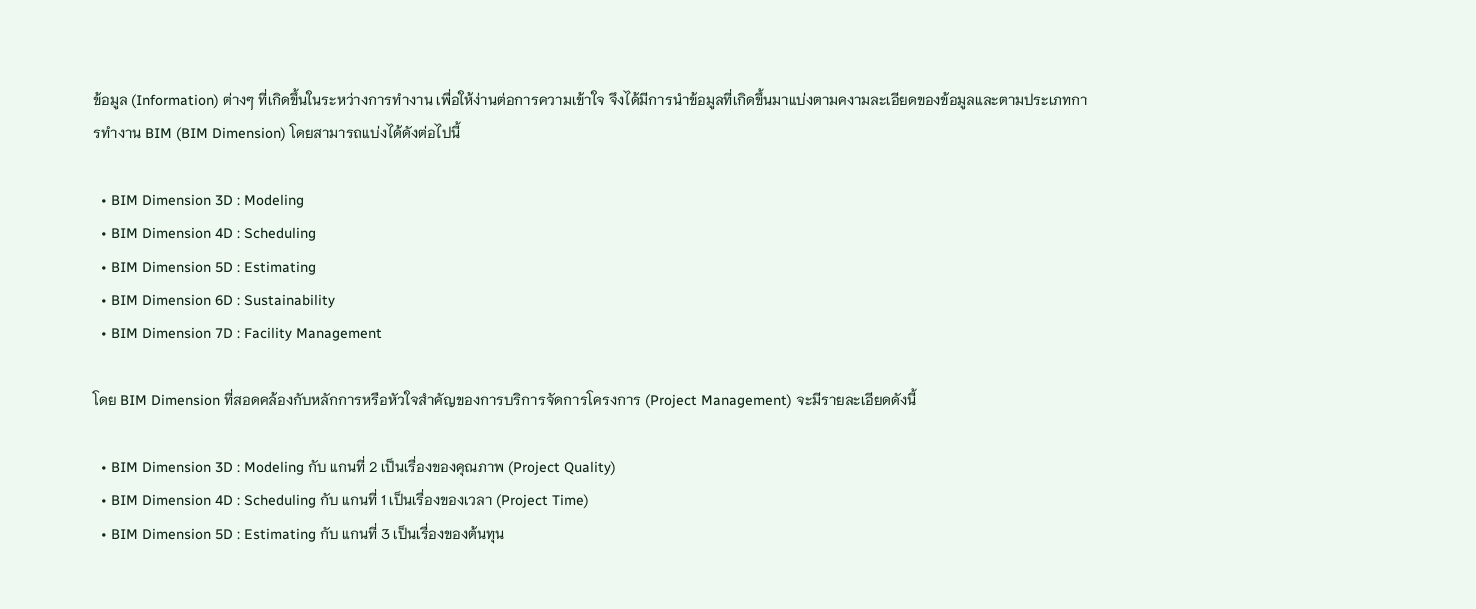ข้อมูล (Information) ต่างๆ ที่เกิดขึ้นในระหว่างการทำงาน เพื่อให้ง่านต่อการความเข้าใจ จึงได้มีการนำข้อมูลที่เกิดขึ้นมาแบ่งตามคงามละเอียดของข้อมูลและตามประเภทการทำงาน BIM (BIM Dimension) โดยสามารถแบ่งได้ดังต่อไปนี้

  • BIM Dimension 3D : Modeling
  • BIM Dimension 4D : Scheduling
  • BIM Dimension 5D : Estimating
  • BIM Dimension 6D : Sustainability
  • BIM Dimension 7D : Facility Management

โดย BIM Dimension ที่สอดคล้องกับหลักการหรือหัวใจสำคัญของการบริการจัดการโครงการ (Project Management) จะมีรายละเอียดดังนี้

  • BIM Dimension 3D : Modeling กับ แกนที่ 2 เป็นเรื่องของคุณภาพ (Project Quality)
  • BIM Dimension 4D : Scheduling กับ แกนที่ 1 เป็นเรื่องของเวลา (Project Time)
  • BIM Dimension 5D : Estimating กับ แกนที่ 3 เป็นเรื่องของต้นทุน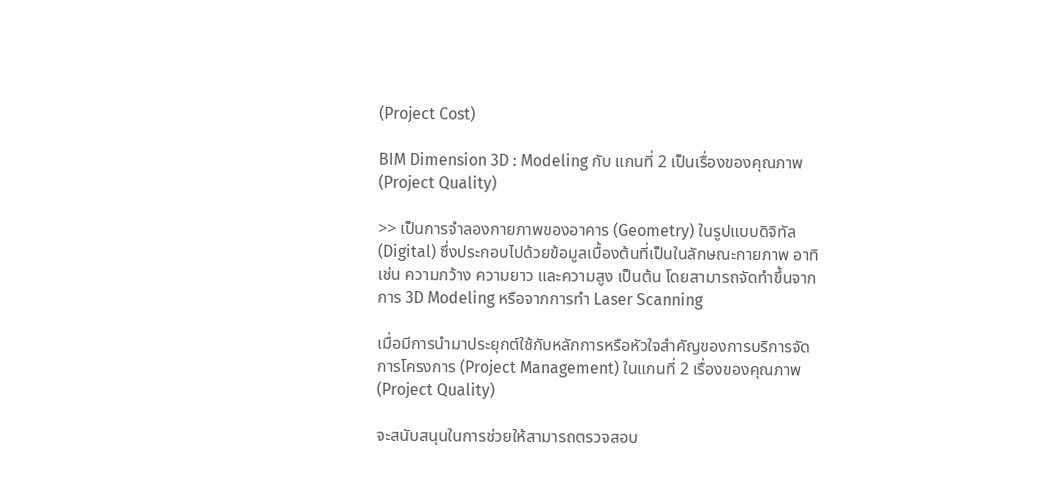(Project Cost)

BIM Dimension 3D : Modeling กับ แกนที่ 2 เป็นเรื่องของคุณภาพ (Project Quality)

>> เป็นการจำลองกายภาพของอาคาร (Geometry) ในรูปแบบดิจิทัล (Digital) ซึ่งประกอบไปด้วยข้อมูลเบื้องต้นที่เป็นในลักษณะกายภาพ อาทิเช่น ความกว้าง ความยาว และความสูง เป็นต้น โดยสามารถจัดทำขึ้นจากการ 3D Modeling หรือจากการทำ Laser Scanning

เมื่อมีการนำมาประยุกต์ใช้กับหลักการหรือหัวใจสำคัญของการบริการจัดการโครงการ (Project Management) ในแกนที่ 2 เรื่องของคุณภาพ (Project Quality)

จะสนับสนุนในการช่วยให้สามารถตรวจสอบ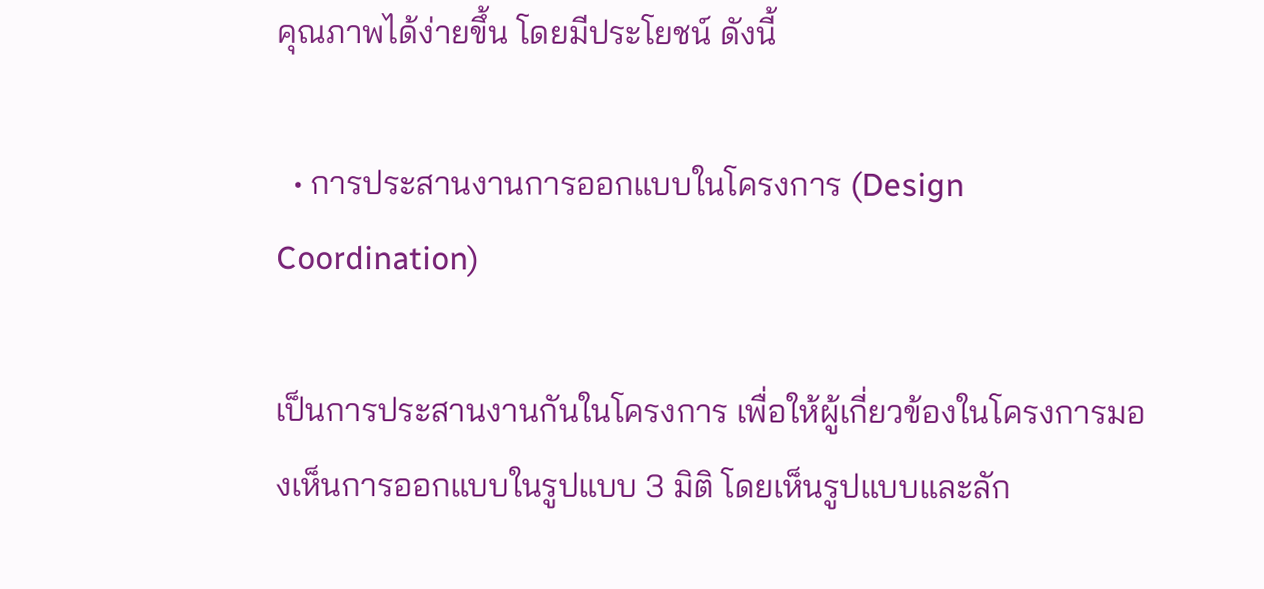คุณภาพได้ง่ายขึ้น โดยมีประโยชน์ ดังนี้

  • การประสานงานการออกแบบในโครงการ (Design Coordination)

เป็นการประสานงานกันในโครงการ เพื่อให้ผู้เกี่ยวข้องในโครงการมองเห็นการออกแบบในรูปแบบ 3 มิติ โดยเห็นรูปแบบและลัก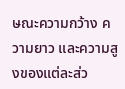ษณะความกว้าง ความยาว และความสูงของแต่ละส่ว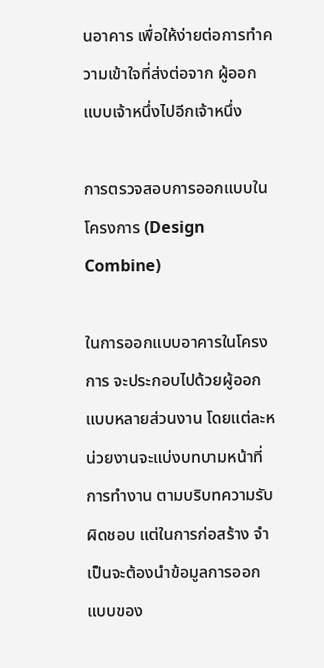นอาคาร เพื่อให้ง่ายต่อการทำความเข้าใจที่ส่งต่อจาก ผู้ออกแบบเจ้าหนึ่งไปอีกเจ้าหนึ่ง

การตรวจสอบการออกแบบในโครงการ (Design Combine)

ในการออกแบบอาคารในโครงการ จะประกอบไปด้วยผู้ออกแบบหลายส่วนงาน โดยแต่ละหน่วยงานจะแบ่งบทบามหน้าที่การทำงาน ตามบริบทความรับผิดชอบ แต่ในการก่อสร้าง จำเป็นจะต้องนำข้อมูลการออกแบบของ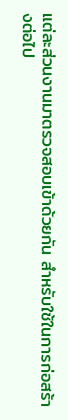แต่ละส่วนงานมาตรวจสอบเข้าด้วยกัน สำหรับใช้ในการก่อสร้างต่อไป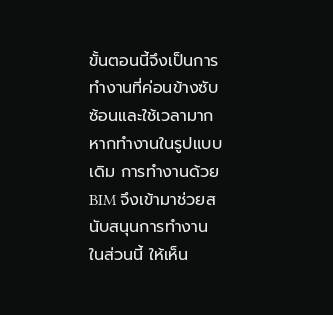ขั้นตอนนี้จึงเป็นการทำงานที่ค่อนข้างซับซ้อนและใช้เวลามาก หากทำงานในรูปแบบเดิม การทำงานด้วย BIM จึงเข้ามาช่วยสนับสนุนการทำงานในส่วนนี้ ให้เห็น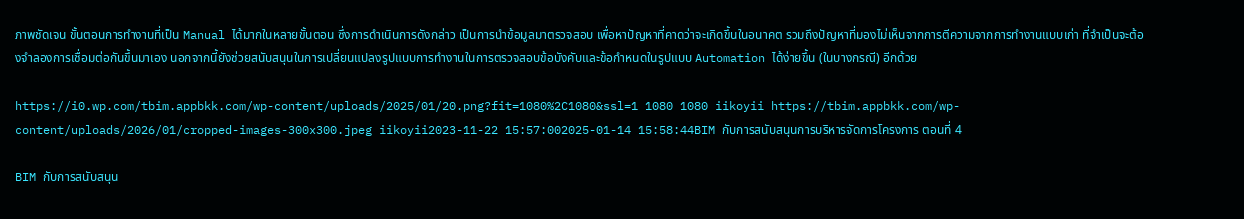ภาพชัดเจน ขั้นตอนการทำงานที่เป็น Manual ได้มากในหลายขั้นตอน ซึ่งการดำเนินการดังกล่าว เป็นการนำข้อมูลมาตรวจสอบ เพื่อหาปัญหาที่คาดว่าจะเกิดขึ้นในอนาคต รวมถึงปัญหาที่มองไม่เห็นจากการตีความจากการทำงานแบบเก่า ที่จำเป็นจะต้องจำลองการเชื่อมต่อกันขึ้นมาเอง นอกจากนี้ยังช่วยสนับสนุนในการเปลี่ยนแปลงรูปแบบการทำงานในการตรวจสอบข้อบังคับและข้อกำหนดในรูปแบบ Automation ได้ง่ายขึ้น (ในบางกรณี) อีกด้วย

https://i0.wp.com/tbim.appbkk.com/wp-content/uploads/2025/01/20.png?fit=1080%2C1080&ssl=1 1080 1080 iikoyii https://tbim.appbkk.com/wp-content/uploads/2026/01/cropped-images-300x300.jpeg iikoyii2023-11-22 15:57:002025-01-14 15:58:44BIM กับการสนับสนุนการบริหารจัดการโครงการ ตอนที่ 4

BIM กับการสนับสนุน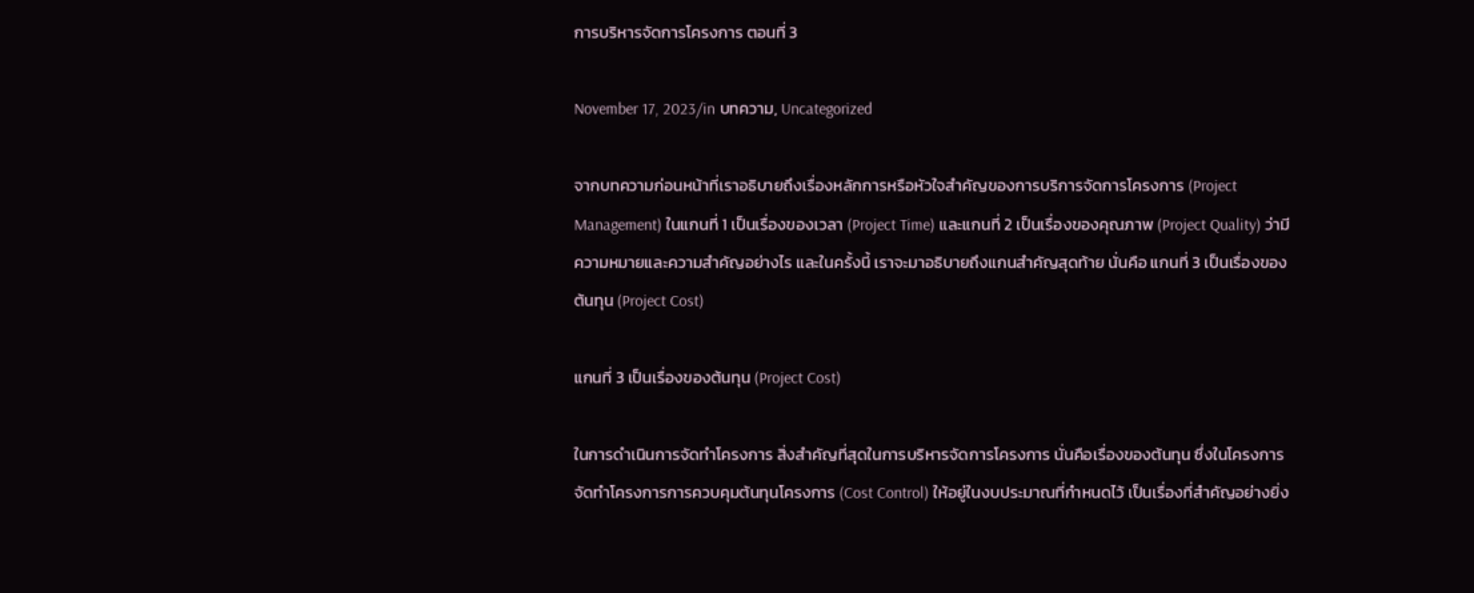การบริหารจัดการโครงการ ตอนที่ 3

November 17, 2023/in บทความ, Uncategorized

จากบทความก่อนหน้าที่เราอธิบายถึงเรื่องหลักการหรือหัวใจสำคัญของการบริการจัดการโครงการ (Project Management) ในแกนที่ 1 เป็นเรื่องของเวลา (Project Time) และแกนที่ 2 เป็นเรื่องของคุณภาพ (Project Quality) ว่ามีความหมายและความสำคัญอย่างไร และในครั้งนี้ เราจะมาอธิบายถึงแกนสำคัญสุดท้าย นั่นคือ แกนที่ 3 เป็นเรื่องของต้นทุน (Project Cost)

แกนที่ 3 เป็นเรื่องของต้นทุน (Project Cost)

ในการดำเนินการจัดทำโครงการ สิ่งสำคัญที่สุดในการบริหารจัดการโครงการ นั่นคือเรื่องของต้นทุน ซึ่งในโครงการจัดทำโครงการการควบคุมต้นทุนโครงการ (Cost Control) ให้อยู่ในงบประมาณที่กำหนดไว้ เป็นเรื่องที่สำคัญอย่างยิ่ง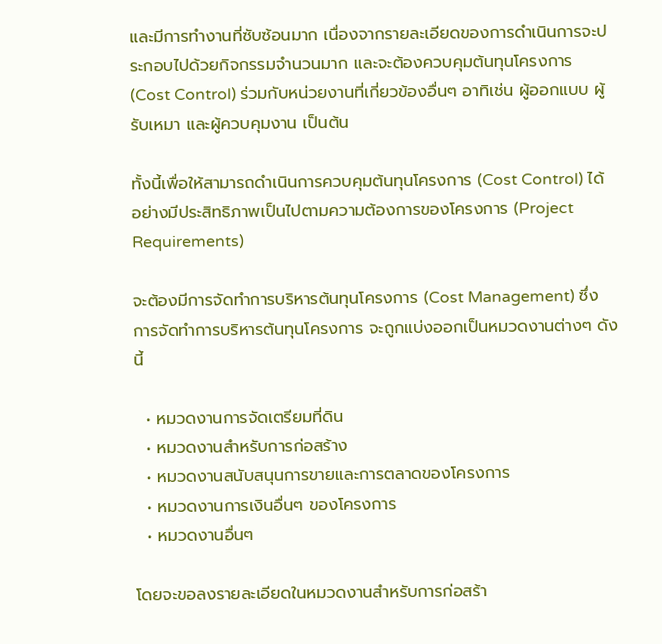และมีการทำงานที่ซับซ้อนมาก เนื่องจากรายละเอียดของการดำเนินการจะประกอบไปด้วยกิจกรรมจำนวนมาก และจะต้องควบคุมต้นทุนโครงการ (Cost Control) ร่วมกับหน่วยงานที่เกี่ยวข้องอื่นๆ อาทิเช่น ผู้ออกแบบ ผู้รับเหมา และผู้ควบคุมงาน เป็นต้น

ทั้งนี้เพื่อให้สามารถดำเนินการควบคุมต้นทุนโครงการ (Cost Control) ได้อย่างมีประสิทธิภาพเป็นไปตามความต้องการของโครงการ (Project Requirements)

จะต้องมีการจัดทำการบริหารต้นทุนโครงการ (Cost Management) ซึ่งการจัดทำการบริหารต้นทุนโครงการ จะถูกแบ่งออกเป็นหมวดงานต่างๆ ดังนี้

  • หมวดงานการจัดเตรียมที่ดิน
  • หมวดงานสำหรับการก่อสร้าง
  • หมวดงานสนับสนุนการขายและการตลาดของโครงการ
  • หมวดงานการเงินอื่นๆ ของโครงการ
  • หมวดงานอื่นๆ

โดยจะขอลงรายละเอียดในหมวดงานสำหรับการก่อสร้า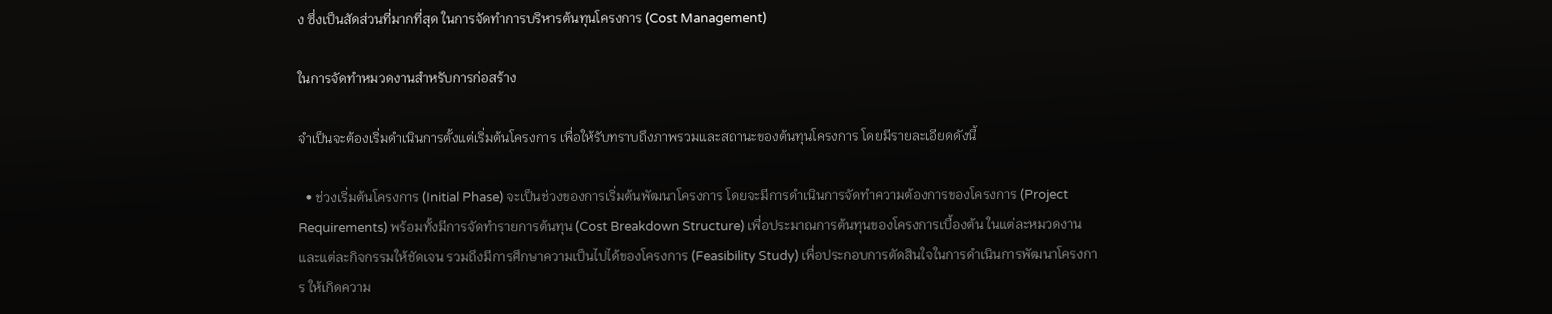ง ซึ่งเป็นสัดส่วนที่มากที่สุด ในการจัดทำการบริหารต้นทุนโครงการ (Cost Management)

ในการจัดทำหมวดงานสำหรับการก่อสร้าง

จำเป็นจะต้องเริ่มดำเนินการตั้งแต่เริ่มต้นโครงการ เพื่อให้รับทราบถึงภาพรวมและสถานะของต้นทุนโครงการ โดยมีรายละเอียดดังนี้

  • ช่วงเริ่มต้นโครงการ (Initial Phase) จะเป็นช่วงของการเริ่มต้นพัฒนาโครงการ โดยจะมีการดำเนินการจัดทำความต้องการของโครงการ (Project Requirements) พร้อมทั้งมีการจัดทำรายการต้นทุน (Cost Breakdown Structure) เพื่อประมาณการต้นทุนของโครงการเบื้องต้น ในแต่ละหมวดงานและแต่ละกิจกรรมให้ชัดเจน รวมถึงมีการศึกษาความเป็นไปได้ของโครงการ (Feasibility Study) เพื่อประกอบการตัดสินใจในการดำเนินการพัฒนาโครงการ ให้เกิดความ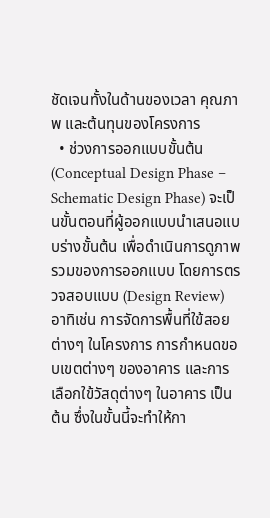ชัดเจนทั้งในด้านของเวลา คุณภาพ และต้นทุนของโครงการ
  • ช่วงการออกแบบขั้นต้น (Conceptual Design Phase – Schematic Design Phase) จะเป็นขั้นตอนที่ผู้ออกแบบนำเสนอแบบร่างขั้นต้น เพื่อดำเนินการดูภาพรวมของการออกแบบ โดยการตรวจสอบแบบ (Design Review) อาทิเช่น การจัดการพื้นที่ใข้สอยต่างๆ ในโครงการ การกำหนดขอบเขตต่างๆ ของอาคาร และการเลือกใข้วัสดุต่างๆ ในอาคาร เป็นต้น ซึ่งในขั้นนี้จะทำให้กา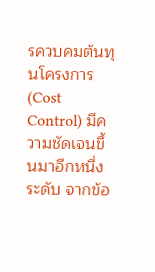รควบคมต้นทุนโครงการ (Cost Control) มีความชัดเจนขึ้นมาอีกหนึ่งระดับ จากข้อ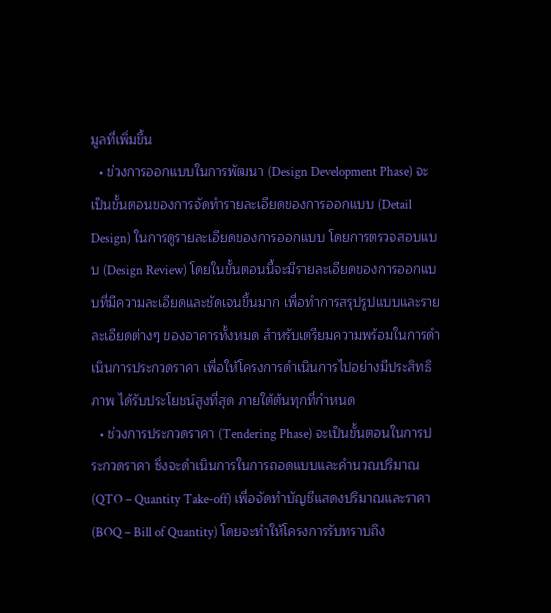มูลที่เพิ่มขึ้น
  • ข่วงการออกแบบในการพัฒนา (Design Development Phase) จะเป็นขั้นตอนของการจัดทำรายละเอียดของการออกแบบ (Detail Design) ในการดูรายละเอียดของการออกแบบ โดยการตรวจสอบแบบ (Design Review) โดยในขั้นตอนนี้จะมีรายละเอียดของการออกแบบที่มีความละเอียดและชัดเจนขึ้นมาก เพื่อทำการสรุปรูปแบบและรายละเอียดต่างๆ ของอาคารทั้งหมด สำหรับเตรียมความพร้อมในการดำเนินการประกวดราคา เพื่อให้โครงการดำเนินการไปอย่างมีประสิทธิภาพ ได้รับประโยชน์สูงที่สุด ภายใต้ต้นทุกที่กำหนด
  • ช่วงการประกวดราคา (Tendering Phase) จะเป็นขั้นตอนในการประกวดราคา ซึ่งจะดำเนินการในการถอดแบบและคำนวณปริมาณ (QTO – Quantity Take-off) เพื่อจัดทำบัญชีแสดงปริมาณและราคา (BOQ – Bill of Quantity) โดยจะทำให้โครงการรับทราบถึง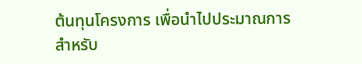ต้นทุนโครงการ เพื่อนำไปประมาณการสำหรับ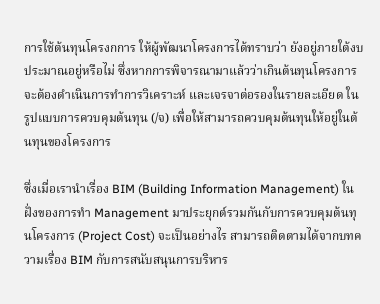การใช้ต้นทุนโครงกการ ให้ผู้พัฒนาโครงการได้ทราบว่า ยังอยู่ภายใต้งบประมาณอยู่หรือไม่ ซึ่งหากการพิจารณามาแล้วว่าเกินต้นทุนโครงการ จะต้องดำเนินการทำการวิเคราะห์ และเจรจาต่อรองในรายละเอียด ในรูปแบบการควบคุมต้นทุน (/จ) เพื่อให้สามารถควบคุมต้นทุนให้อยู่ในต้นทุนของโครงการ

ซึ่งเมื่อเรานำเรื่อง BIM (Building Information Management) ในฝั่งของการทำ Management มาประยุกต์รวมกันกับการควบคุมต้นทุนโครงการ (Project Cost) จะเป็นอย่างไร สามารถติดตามได้จากบทความเรื่อง BIM กับการสนับสนุนการบริหาร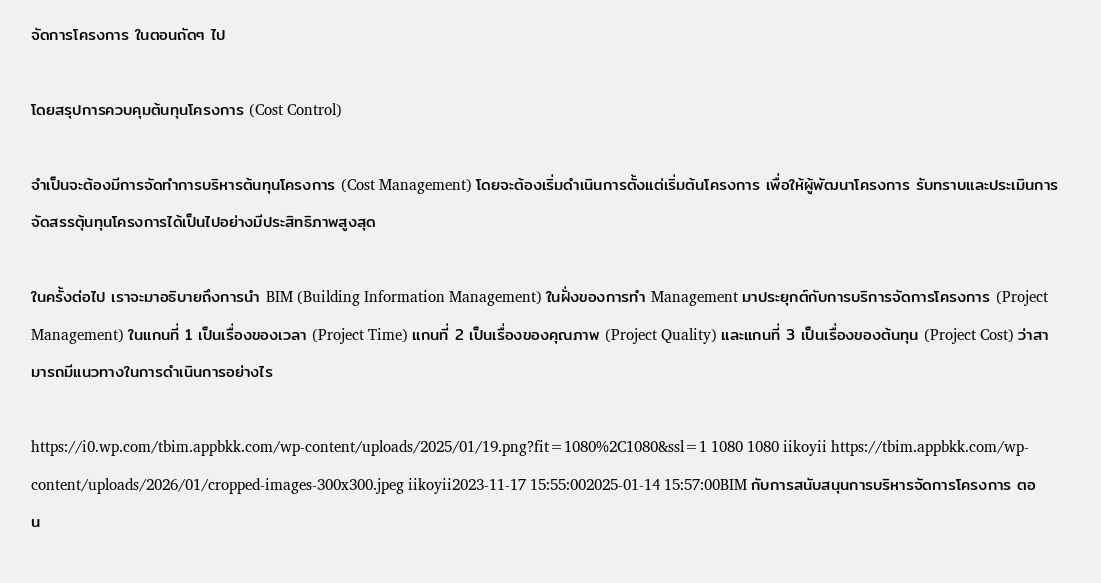จัดการโครงการ ในตอนถัดๆ ไป

โดยสรุปการควบคุมต้นทุนโครงการ (Cost Control)

จำเป็นจะต้องมีการจัดทำการบริหารต้นทุนโครงการ (Cost Management) โดยจะต้องเริ่มดำเนินการตั้งแต่เริ่มต้นโครงการ เพื่อให้ผู้พัฒนาโครงการ รับทราบและประเมินการจัดสรรตุ้นทุนโครงการได้เป็นไปอย่างมีประสิทธิภาพสูงสุด

ในครั้งต่อไป เราจะมาอธิบายถึงการนำ BIM (Building Information Management) ในฝั่งของการทำ Management มาประยุกต์กับการบริการจัดการโครงการ (Project Management) ในแกนที่ 1 เป็นเรื่องของเวลา (Project Time) แกนที่ 2 เป็นเรื่องของคุณภาพ (Project Quality) และแกนที่ 3 เป็นเรื่องของต้นทุน (Project Cost) ว่าสามารถมีแนวทางในการดำเนินการอย่างไร

https://i0.wp.com/tbim.appbkk.com/wp-content/uploads/2025/01/19.png?fit=1080%2C1080&ssl=1 1080 1080 iikoyii https://tbim.appbkk.com/wp-content/uploads/2026/01/cropped-images-300x300.jpeg iikoyii2023-11-17 15:55:002025-01-14 15:57:00BIM กับการสนับสนุนการบริหารจัดการโครงการ ตอน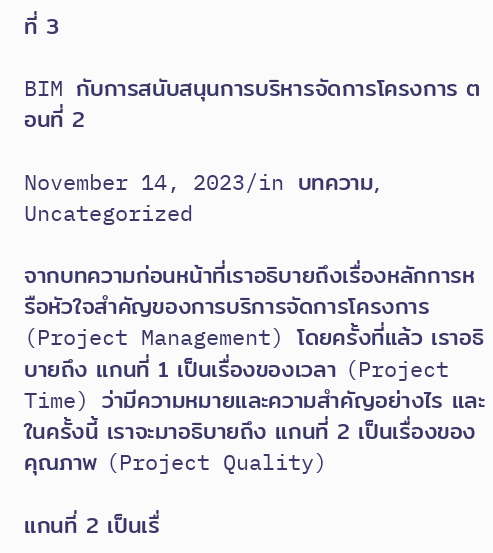ที่ 3

BIM กับการสนับสนุนการบริหารจัดการโครงการ ตอนที่ 2

November 14, 2023/in บทความ, Uncategorized

จากบทความก่อนหน้าที่เราอธิบายถึงเรื่องหลักการหรือหัวใจสำคัญของการบริการจัดการโครงการ (Project Management) โดยครั้งที่แล้ว เราอธิบายถึง แกนที่ 1 เป็นเรื่องของเวลา (Project Time) ว่ามีความหมายและความสำคัญอย่างไร และในครั้งนี้ เราจะมาอธิบายถึง แกนที่ 2 เป็นเรื่องของคุณภาพ (Project Quality)

แกนที่ 2 เป็นเรื่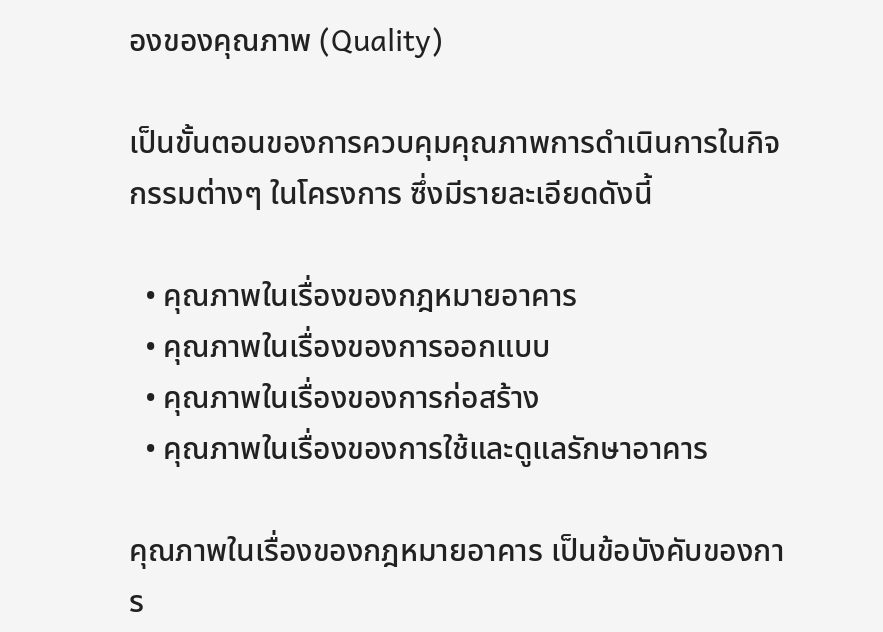องของคุณภาพ (Quality)

เป็นขั้นตอนของการควบคุมคุณภาพการดำเนินการในกิจกรรมต่างๆ ในโครงการ ซึ่งมีรายละเอียดดังนี้

  • คุณภาพในเรื่องของกฎหมายอาคาร
  • คุณภาพในเรื่องของการออกแบบ
  • คุณภาพในเรื่องของการก่อสร้าง
  • คุณภาพในเรื่องของการใช้และดูแลรักษาอาคาร

คุณภาพในเรื่องของกฎหมายอาคาร เป็นข้อบังคับของการ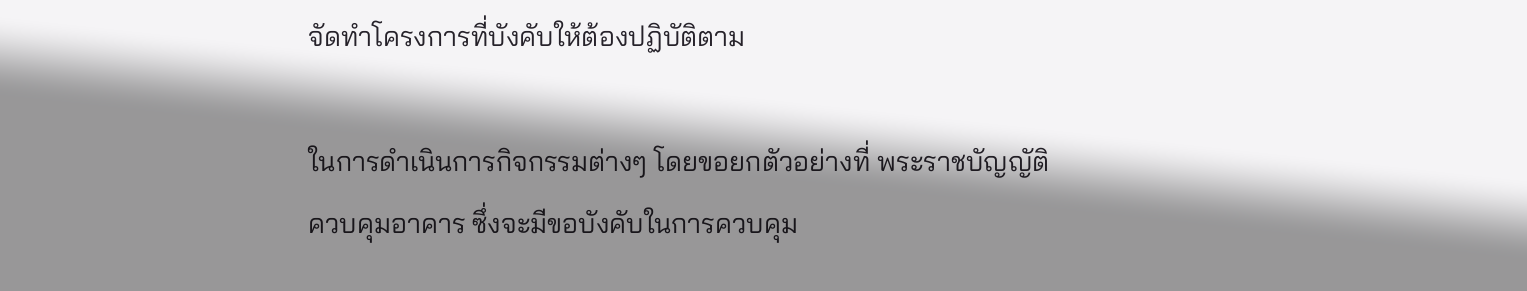จัดทำโครงการที่บังคับให้ต้องปฏิบัติตาม

ในการดำเนินการกิจกรรมต่างๆ โดยขอยกตัวอย่างที่ พระราชบัญญัติควบคุมอาคาร ซึ่งจะมีขอบังคับในการควบคุม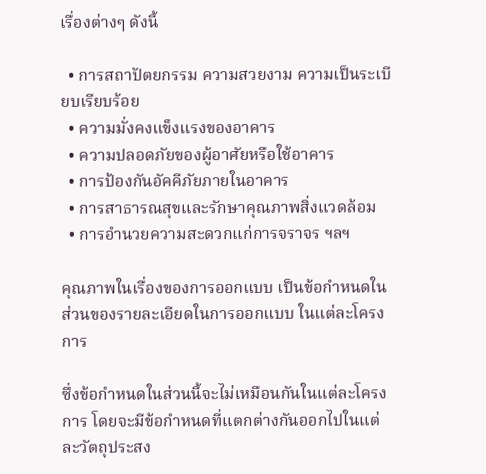เรื่องต่างๆ ดังนี้

  • การสถาปัตยกรรม ความสวยงาม ความเป็นระเบียบเรียบร้อย
  • ความมั่งคงแข็งแรงของอาคาร
  • ความปลอดภัยของผู้อาศัยหรือใช้อาคาร
  • การป้องกันอัคคีภัยภายในอาคาร
  • การสาธารณสุขและรักษาคุณภาพสิ่งแวดล้อม
  • การอำนวยความสะดวกแก่การจราจร ฯลฯ

คุณภาพในเรื่องของการออกแบบ เป็นข้อกำหนดในส่วนของรายละเอียดในการออกแบบ ในแต่ละโครงการ

ซึ่งข้อกำหนดในส่วนนี้จะไม่เหมือนกันในแต่ละโครงการ โดยจะมีข้อกำหนดที่แตกต่างกันออกไปในแต่ละวัตถุประสง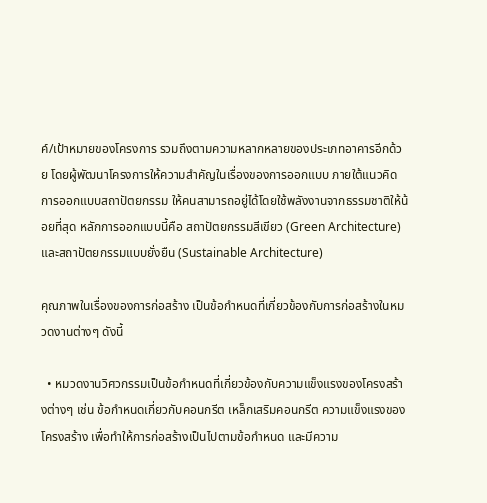ค์/เป้าหมายของโครงการ รวมถึงตามความหลากหลายของประเภทอาคารอีกด้วย โดยผู้พัฒนาโครงการให้ความสำคัญในเรื่องของการออกแบบ ภายใต้แนวคิดการออกแบบสถาปัตยกรรม ให้คนสามารถอยู่ได้โดยใช้พลังงานจากธรรมชาติให้น้อยที่สุด หลักการออกแบบนี้คือ สถาปัตยกรรมสีเขียว (Green Architecture) และสถาปัตยกรรมแบบยั่งยืน (Sustainable Architecture)

คุณภาพในเรื่องของการก่อสร้าง เป็นข้อกำหนดที่เกี่ยวข้องกับการก่อสร้างในหมวดงานต่างๆ ดังนี้

  • หมวดงานวิศวกรรมเป็นข้อกำหนดที่เกี่ยวข้องกับความแข็งแรงของโครงสร้างต่างๆ เช่น ข้อกำหนดเกี่ยวกับคอนกรีต เหล็กเสริมคอนกรีต ความแข็งแรงของโครงสร้าง เพื่อทำให้การก่อสร้างเป็นไปตามข้อกำหนด และมีความ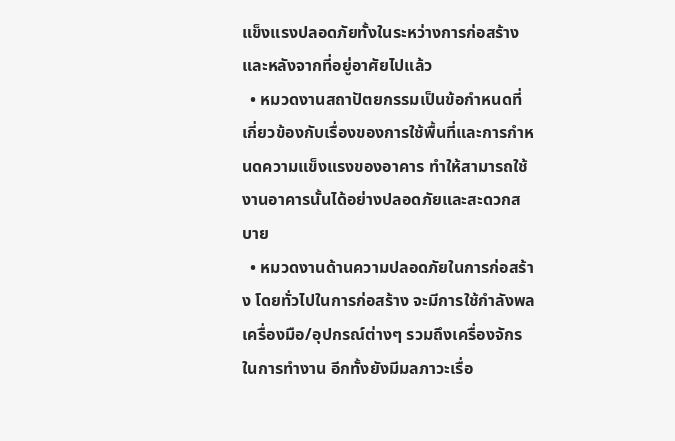แข็งแรงปลอดภัยทั้งในระหว่างการก่อสร้างและหลังจากที่อยู่อาศัยไปแล้ว
  • หมวดงานสถาปัตยกรรมเป็นข้อกำหนดที่เกี่ยวข้องกับเรื่องของการใช้พื้นที่และการกำหนดความแข็งแรงของอาคาร ทำให้สามารถใช้งานอาคารนั้นได้อย่างปลอดภัยและสะดวกสบาย
  • หมวดงานด้านความปลอดภัยในการก่อสร้าง โดยทั่วไปในการก่อสร้าง จะมีการใช้กำลังพล เครื่องมือ/อุปกรณ์ต่างๆ รวมถึงเครื่องจักรในการทำงาน อีกทั้งยังมีมลภาวะเรื่อ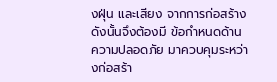งฝุ่น และเสียง จากการก่อสร้าง ดังนั้นจึงต้องมี ข้อกำหนดด้านความปลอดภัย มาควบคุมระหว่างก่อสร้า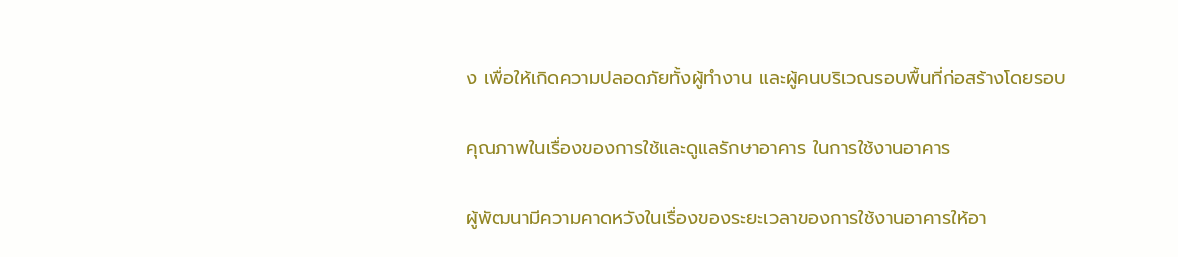ง เพื่อให้เกิดความปลอดภัยทั้งผู้ทำงาน และผู้คนบริเวณรอบพื้นที่ก่อสร้างโดยรอบ

คุณภาพในเรื่องของการใช้และดูแลรักษาอาคาร ในการใช้งานอาคาร

ผู้พัฒนามีความคาดหวังในเรื่องของระยะเวลาของการใช้งานอาคารให้อา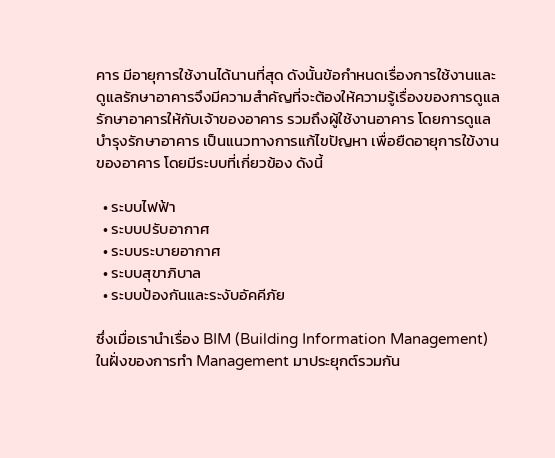คาร มีอายุการใช้งานได้นานที่สุด ดังนั้นข้อกำหนดเรื่องการใช้งานและดูแลรักษาอาคารจึงมีความสำคัญที่จะต้องให้ความรู้เรื่องของการดูแลรักษาอาคารให้กับเจ้าของอาคาร รวมถึงผู้ใช้งานอาคาร โดยการดูแลบำรุงรักษาอาคาร เป็นแนวทางการแก้ไขปัญหา เพื่อยืดอายุการใข้งานของอาคาร โดยมีระบบที่เกี่ยวข้อง ดังนี้

  • ระบบไฟฟ้า
  • ระบบปรับอากาศ
  • ระบบระบายอากาศ
  • ระบบสุขาภิบาล
  • ระบบป้องกันและระงับอัคคีภัย

ซึ่งเมื่อเรานำเรื่อง BIM (Building Information Management) ในฝั่งของการทำ Management มาประยุกต์รวมกัน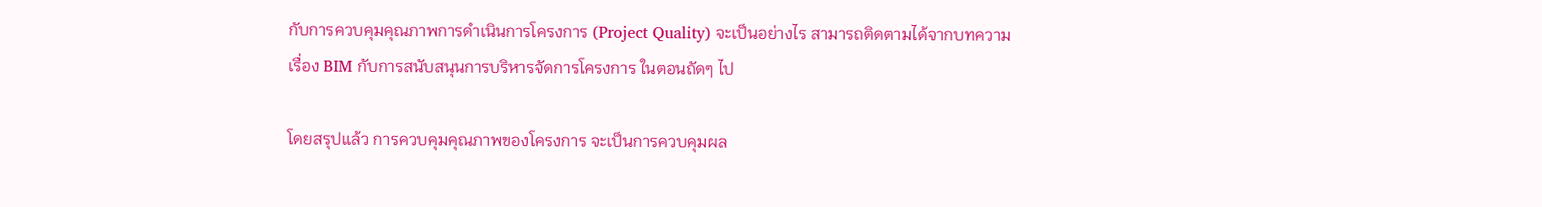กับการควบคุมคุณภาพการดำเนินการโครงการ (Project Quality) จะเป็นอย่างไร สามารถติดตามได้จากบทความเรื่อง BIM กับการสนับสนุนการบริหารจัดการโครงการ ในตอนถัดๆ ไป

โดยสรุปแล้ว การควบคุมคุณภาพของโครงการ จะเป็นการควบคุมผล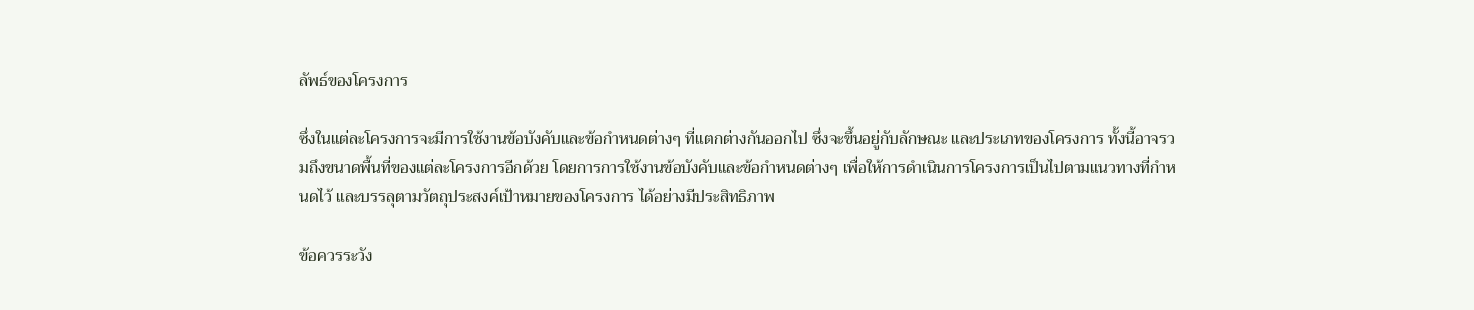ลัพธ์ของโครงการ

ซึ่งในแต่ละโครงการจะมีการใช้งานข้อบังคับและข้อกำหนดต่างๆ ที่แตกต่างกันออกไป ซึ่งจะขึ้นอยู่กับลักษณะ และประเภทของโครงการ ทั้งนี้อาจรวมถึงขนาดพื้นที่ของแต่ละโครงการอีกด้วย โดยการการใช้งานข้อบังคับและข้อกำหนดต่างๆ เพื่อให้การดำเนินการโครงการเป็นไปตามแนวทางที่กำหนดไว้ และบรรลุตามวัตถุประสงค์เป้าหมายของโครงการ ได้อย่างมีประสิทธิภาพ

ข้อควรระวัง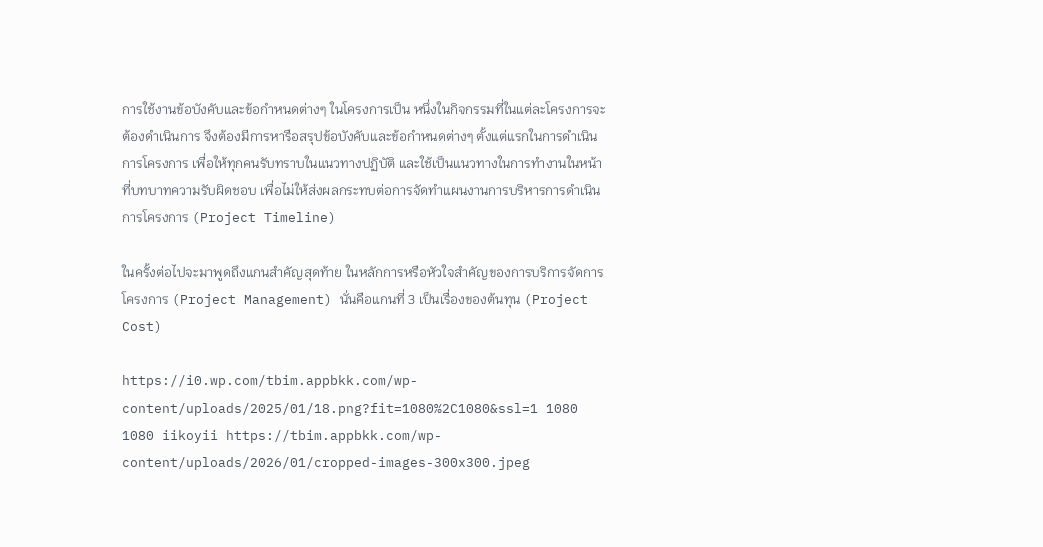การใช้งานข้อบังคับและข้อกำหนดต่างๆ ในโครงการเป็น หนึ่งในกิจกรรมที่ในแต่ละโครงการจะต้องดำเนินการ จึงต้องมีการหารือสรุปข้อบังคับและข้อกำหนดต่างๆ ตั้งแต่แรกในการดำเนินการโครงการ เพื่อให้ทุกคนรับทราบในแนวทางปฏิบัติ และใช้เป็นแนวทางในการทำงานในหน้าที่บทบาทความรับผิดชอบ เพื่อไม่ให้ส่งผลกระทบต่อการจัดทำแผนงานการบริหารการดำเนินการโครงการ (Project Timeline)

ในครั้งต่อไปจะมาพูดถึงแกนสำคัญสุดท้าย ในหลักการหรือหัวใจสำคัญของการบริการจัดการโครงการ (Project Management) นั่นคือแกนที่ 3 เป็นเรื่องของต้นทุน (Project Cost)

https://i0.wp.com/tbim.appbkk.com/wp-content/uploads/2025/01/18.png?fit=1080%2C1080&ssl=1 1080 1080 iikoyii https://tbim.appbkk.com/wp-content/uploads/2026/01/cropped-images-300x300.jpeg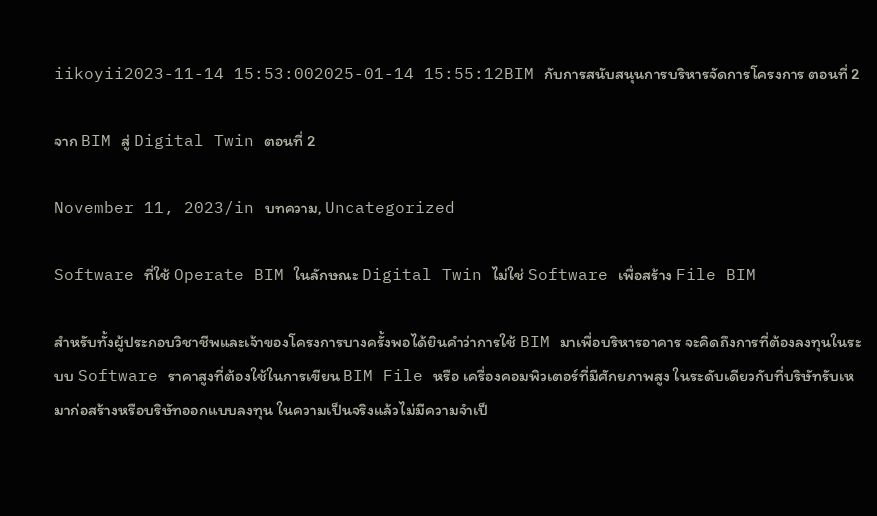iikoyii2023-11-14 15:53:002025-01-14 15:55:12BIM กับการสนับสนุนการบริหารจัดการโครงการ ตอนที่ 2

จาก BIM สู่ Digital Twin ตอนที่ 2

November 11, 2023/in บทความ, Uncategorized

Software ที่ใช้ Operate BIM ในลักษณะ Digital Twin ไม่ใช่ Software เพื่อสร้าง File BIM

สำหรับทั้งผู้ประกอบวิชาชีพและเจ้าของโครงการบางครั้งพอได้ยินคำว่าการใช้ BIM มาเพื่อบริหารอาคาร จะคิดถึงการที่ต้องลงทุนในระบบ Software ราคาสูงที่ต้องใช้ในการเขียน BIM File หรือ เครื่องคอมพิวเตอร์ที่มีศักยภาพสูง ในระดับเดียวกับที่บริษัทรับเหมาก่อสร้างหรือบริษัทออกแบบลงทุน ในความเป็นจริงแล้วไม่มีความจำเป็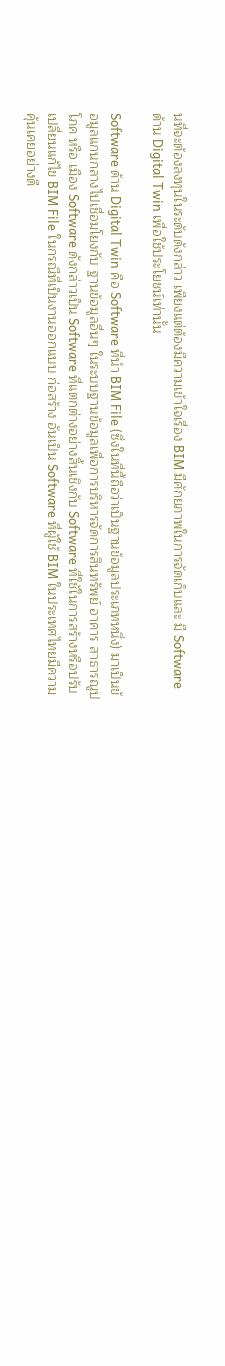นที่จะต้องลงทุนในระดับดังกล่าว เพียงแต่ต้องมีความเข้าใจเรื่อง BIM มีศักยภาพในการจัดเก็บและ มี Software ด้าน Digital Twin เพื่อใช้ประโยชน์เท่านั้น

Software ด้าน Digital Twin คือ Software ที่นำ BIM File (ซึ่งในที่นี้ถือว่าเป็นฐานข้อมูลประเภทหนึ่ง) มาเป็นข้อมูลแกนกลางไปเชื่อมโยงกับ ฐานข้อมูลอื่นๆ ในระบบฐานข้อมูลเพื่อการบริหารจัดการสินทรัพย์ อาคาร สาธารณูปโภค หรือ เมือง Software ดังกล่าวเป็น Software ที่แตกต่างอย่างสิ้นเชิงกับ Software ที่ใช้ในการสร้างหรือปรับเปลี่ยนแก้ไข BIM File ในกรณีที่เป็นงานออกแบบ ก่อสร้าง อันเป็น Software ที่ผู้ใช้ BIM ในประเทศไทยมีความคุ้นเคยอย่างดี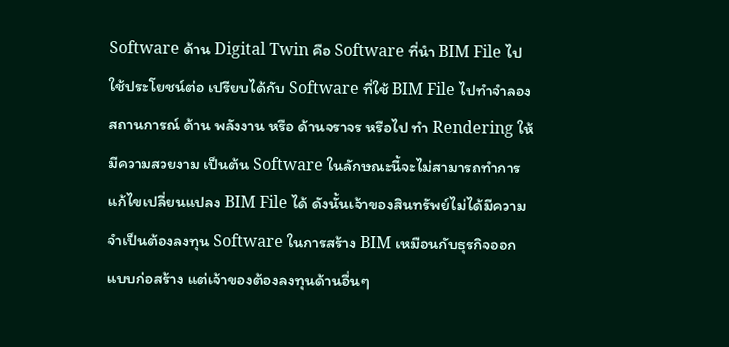Software ด้าน Digital Twin คือ Software ที่นำ BIM File ไปใช้ประโยชน์ต่อ เปรียบได้กับ Software ที่ใช้ BIM File ไปทำจำลองสถานการณ์ ด้าน พลังงาน หรือ ด้านจราจร หรือไป ทำ Rendering ให้มีความสวยงาม เป็นต้น Software ในลักษณะนี้จะไม่สามารถทำการแก้ไขเปลี่ยนแปลง BIM File ได้ ดังนั้นเจ้าของสินทรัพย์ไม่ได้มีความจำเป็นต้องลงทุน Software ในการสร้าง BIM เหมือนกับธุรกิจออกแบบก่อสร้าง แต่เจ้าของต้องลงทุนด้านอื่นๆ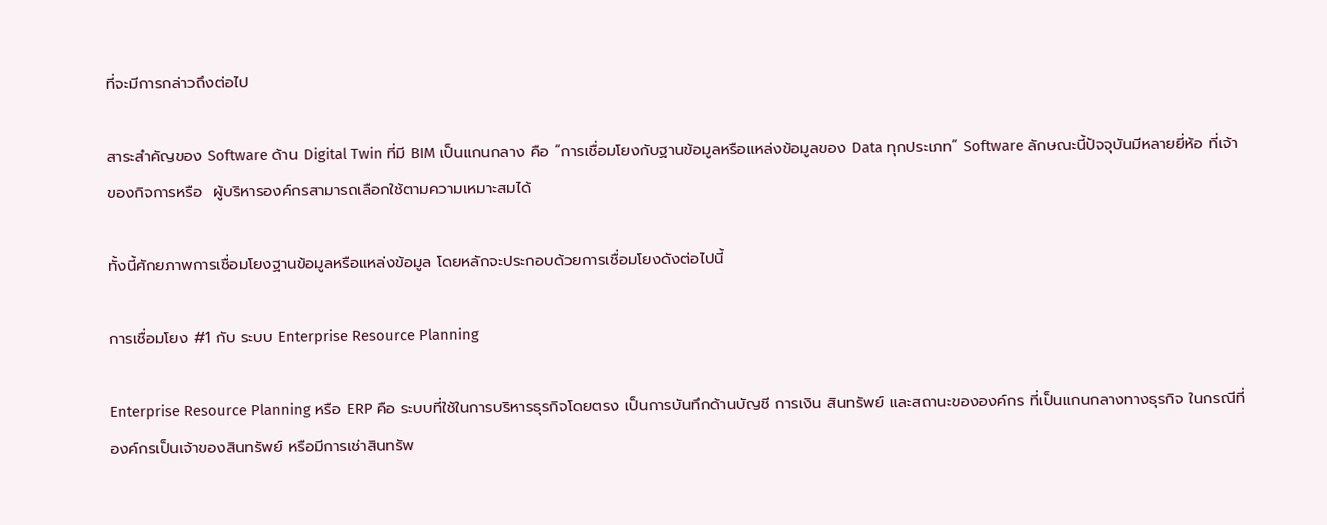ที่จะมีการกล่าวถึงต่อไป

สาระสำคัญของ Software ด้าน Digital Twin ที่มี BIM เป็นแกนกลาง คือ “การเชื่อมโยงกับฐานข้อมูลหรือแหล่งข้อมูลของ Data ทุกประเภท” Software ลักษณะนี้ปัจจุบันมีหลายยี่ห้อ ที่เจ้าของกิจการหรือ  ผู้บริหารองค์กรสามารถเลือกใช้ตามความเหมาะสมได้

ทั้งนี้ศักยภาพการเชื่อมโยงฐานข้อมูลหรือแหล่งข้อมูล โดยหลักจะประกอบด้วยการเชื่อมโยงดังต่อไปนี้

การเชื่อมโยง #1 กับ ระบบ Enterprise Resource Planning

Enterprise Resource Planning หรือ ERP คือ ระบบที่ใช้ในการบริหารธุรกิจโดยตรง เป็นการบันทึกด้านบัญชี การเงิน สินทรัพย์ และสถานะขององค์กร ที่เป็นแกนกลางทางธุรกิจ ในกรณีที่ องค์กรเป็นเจ้าของสินทรัพย์ หรือมีการเช่าสินทรัพ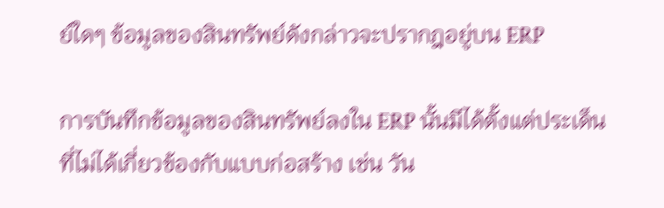ย์ใดๆ ข้อมูลของสินทรัพย์ดังกล่าวจะปรากฎอยู่บน ERP

การบันทึกข้อมูลของสินทรัพย์ลงใน ERP นั้นมีได้ตั้งแต่ประเด็นที่ไม่ได้เกี่ยวข้องกับแบบก่อสร้าง เช่น วัน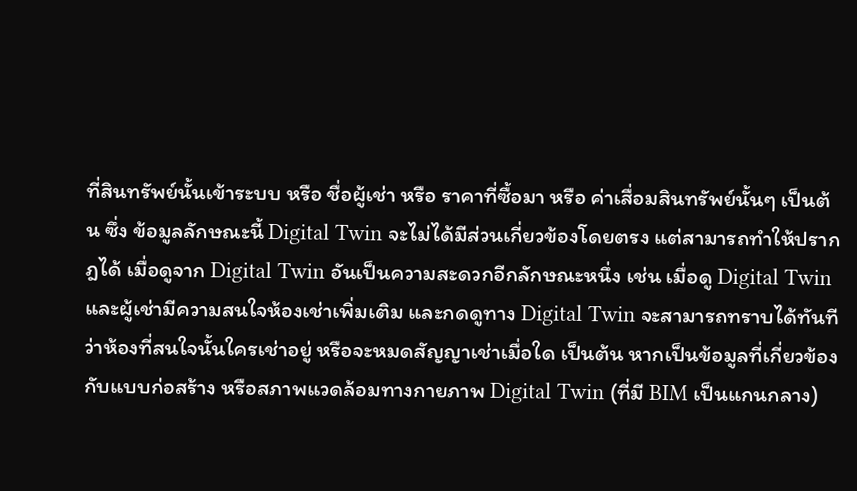ที่สินทรัพย์นั้นเข้าระบบ หรือ ชื่อผู้เช่า หรือ ราคาที่ซื้อมา หรือ ค่าเสื่อมสินทรัพย์นั้นๆ เป็นต้น ซึ่ง ข้อมูลลักษณะนี้ Digital Twin จะไม่ได้มีส่วนเกี่ยวข้องโดยตรง แต่สามารถทำให้ปรากฎได้ เมื่อดูจาก Digital Twin อันเป็นความสะดวกอีกลักษณะหนึ่ง เช่น เมื่อดู Digital Twin และผู้เช่ามีความสนใจห้องเช่าเพิ่มเติม และกดดูทาง Digital Twin จะสามารถทราบได้ทันที ว่าห้องที่สนใจนั้นใครเช่าอยู่ หรือจะหมดสัญญาเช่าเมื่อใด เป็นต้น หากเป็นข้อมูลที่เกี่ยวข้องกับแบบก่อสร้าง หรือสภาพแวดล้อมทางกายภาพ Digital Twin (ที่มี BIM เป็นแกนกลาง)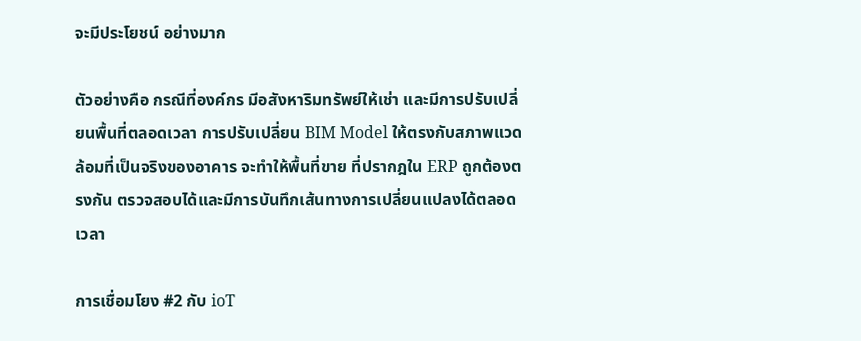จะมีประโยชน์ อย่างมาก

ตัวอย่างคือ กรณีที่องค์กร มีอสังหาริมทรัพย์ให้เช่า และมีการปรับเปลี่ยนพื้นที่ตลอดเวลา การปรับเปลี่ยน BIM Model ให้ตรงกับสภาพแวดล้อมที่เป็นจริงของอาคาร จะทำให้พื้นที่ขาย ที่ปรากฎใน ERP ถูกต้องตรงกัน ตรวจสอบได้และมีการบันทึกเส้นทางการเปลี่ยนแปลงได้ตลอดเวลา

การเชื่อมโยง #2 กับ ioT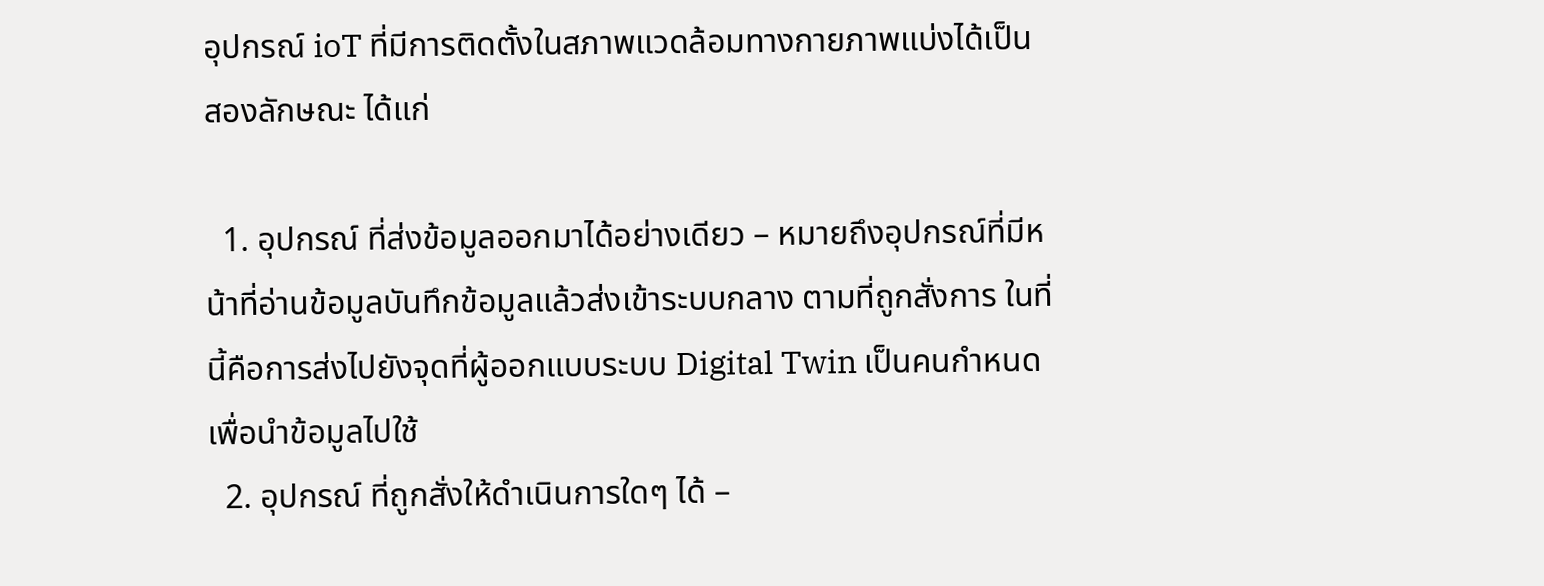อุปกรณ์ ioT ที่มีการติดตั้งในสภาพแวดล้อมทางกายภาพแบ่งได้เป็นสองลักษณะ ได้แก่

  1. อุปกรณ์ ที่ส่งข้อมูลออกมาได้อย่างเดียว – หมายถึงอุปกรณ์ที่มีหน้าที่อ่านข้อมูลบันทึกข้อมูลแล้วส่งเข้าระบบกลาง ตามที่ถูกสั่งการ ในที่นี้คือการส่งไปยังจุดที่ผู้ออกแบบระบบ Digital Twin เป็นคนกำหนด เพื่อนำข้อมูลไปใช้
  2. อุปกรณ์ ที่ถูกสั่งให้ดำเนินการใดๆ ได้ –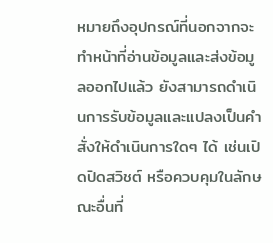หมายถึงอุปกรณ์ที่นอกจากจะทำหน้าที่อ่านข้อมูลและส่งข้อมูลออกไปแล้ว ยังสามารถดำเนินการรับข้อมูลและแปลงเป็นคำสั่งให้ดำเนินการใดๆ ได้ เช่นเปิดปิดสวิชต์ หรือควบคุมในลักษณะอื่นที่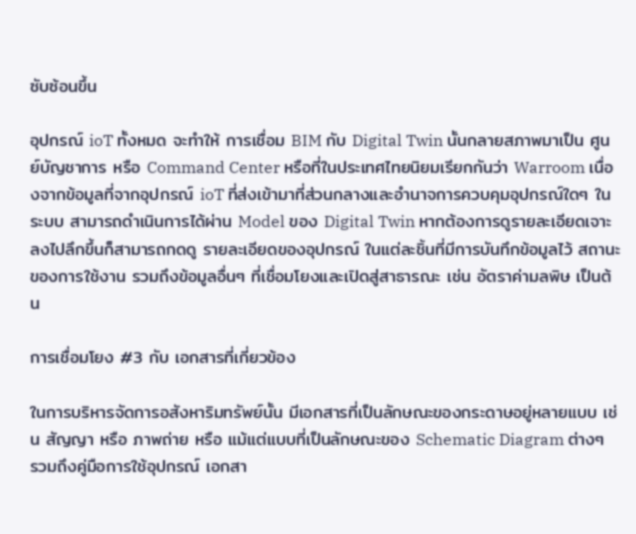ซับซ้อนขึ้น

อุปกรณ์ ioT ทั้งหมด จะทำให้ การเชื่อม BIM กับ Digital Twin นั้นกลายสภาพมาเป็น ศูนย์บัญชาการ หรือ Command Center หรือที่ในประเทศไทยนิยมเรียกกันว่า Warroom เนื่องจากข้อมูลที่จากอุปกรณ์ ioT ที่ส่งเข้ามาที่ส่วนกลางและอำนาจการควบคุมอุปกรณ์ใดๆ ในระบบ สามารถดำเนินการได้ผ่าน Model ของ Digital Twin หากต้องการดูรายละเอียดเจาะลงไปลึกขึ้นก็สามารถกดดู รายละเอียดของอุปกรณ์ ในแต่ละชิ้นที่มีการบันทึกข้อมูลไว้ สถานะของการใช้งาน รวมถึงข้อมูลอื่นๆ ที่เชื่อมโยงและเปิดสู่สาธารณะ เช่น อัตราค่ามลพิษ เป็นต้น

การเชื่อมโยง #3 กับ เอกสารที่เกี่ยวข้อง

ในการบริหารจัดการอสังหาริมทรัพย์นั้น มีเอกสารที่เป็นลักษณะของกระดาษอยู่หลายแบบ เช่น สัญญา หรือ ภาพถ่าย หรือ แม้แต่แบบที่เป็นลักษณะของ Schematic Diagram ต่างๆ รวมถึงคู่มือการใช้อุปกรณ์ เอกสา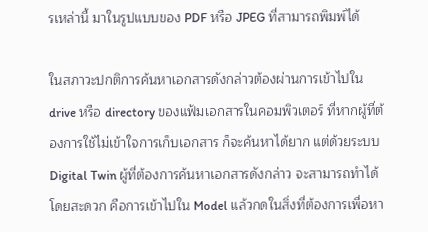รเหล่านี้ มาในรูปแบบของ PDF หรือ JPEG ที่สามารถพิมพ์ได้

ในสภาวะปกติการค้นหาเอกสารดังกล่าวต้องผ่านการเข้าไปใน drive หรือ directory ของแฟ้มเอกสารในคอมพิวเตอร์ ที่หากผู้ที่ต้องการใช้ไม่เข้าใจการเก็บเอกสาร ก็จะค้นหาได้ยาก แต่ด้วยระบบ Digital Twin ผู้ที่ต้องการค้นหาเอกสารดังกล่าว จะสามารถทำได้โดยสะดวก คือการเข้าไปใน Model แล้วกดในสิ่งที่ต้องการเพื่อหา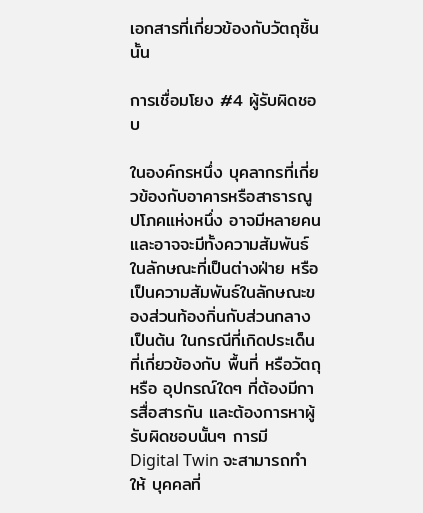เอกสารที่เกี่ยวข้องกับวัตถุชิ้นนั้น

การเชื่อมโยง #4 ผู้รับผิดชอบ

ในองค์กรหนึ่ง บุคลากรที่เกี่ยวข้องกับอาคารหรือสาธารณูปโภคแห่งหนึ่ง อาจมีหลายคน และอาจจะมีทั้งความสัมพันธ์ ในลักษณะที่เป็นต่างฝ่าย หรือเป็นความสัมพันธ์ในลักษณะของส่วนท้องกิ่นกับส่วนกลางเป็นต้น ในกรณีที่เกิดประเด็นที่เกี่ยวข้องกับ พื้นที่ หรือวัตถุ หรือ อุปกรณ์ใดๆ ที่ต้องมีการสื่อสารกัน และต้องการหาผู้รับผิดชอบนั้นๆ การมี Digital Twin จะสามารถทำให้ บุคคลที่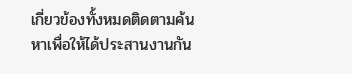เกี่ยวข้องทั้งหมดติดตามค้นหาเพื่อให้ได้ประสานงานกัน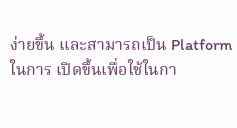ง่ายขึ้น และสามารถเป็น Platform ในการ เปิดขึ้นเพื่อใช้ในกา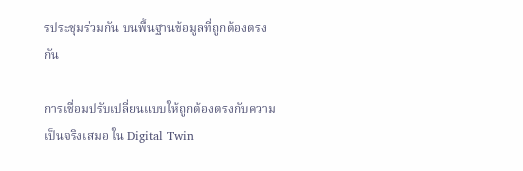รประชุมร่วมกัน บนพื้นฐานข้อมูลที่ถูกต้องตรงกัน

การเชื่อมปรับเปลี่ยนแบบให้ถูกต้องตรงกับความเป็นจริงเสมอ ใน Digital Twin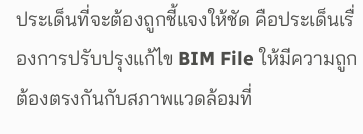ประเด็นที่จะต้องถูกชี้แจงให้ชัด คือประเด็นเรื่องการปรับปรุงแก้ไข BIM File ให้มีความถูกต้องตรงกันกับสภาพแวดล้อมที่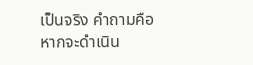เป็นจริง คำถามคือ หากจะดำเนิน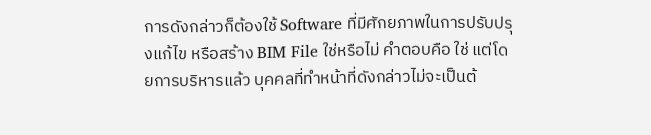การดังกล่าวก็ต้องใช้ Software ที่มีศักยภาพในการปรับปรุงแก้ไข หรือสร้าง BIM File ใช่หรือไม่ คำตอบคือ ใช่ แต่โดยการบริหารแล้ว บุคคลที่ทำหน้าที่ดังกล่าวไม่จะเป็นต้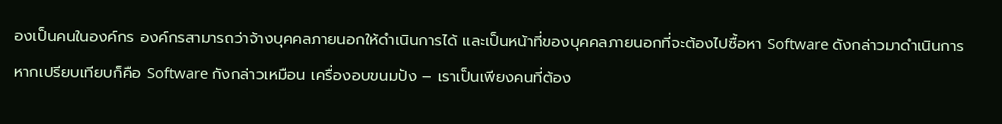องเป็นคนในองค์กร องค์กรสามารถว่าจ้างบุคคลภายนอกให้ดำเนินการได้ และเป็นหน้าที่ของบุคคลภายนอกที่จะต้องไปซื้อหา Software ดังกล่าวมาดำเนินการ หากเปรียบเทียบก็คือ Software กังกล่าวเหมือน เครื่องอบขนมปัง – เราเป็นเพียงคนที่ต้อง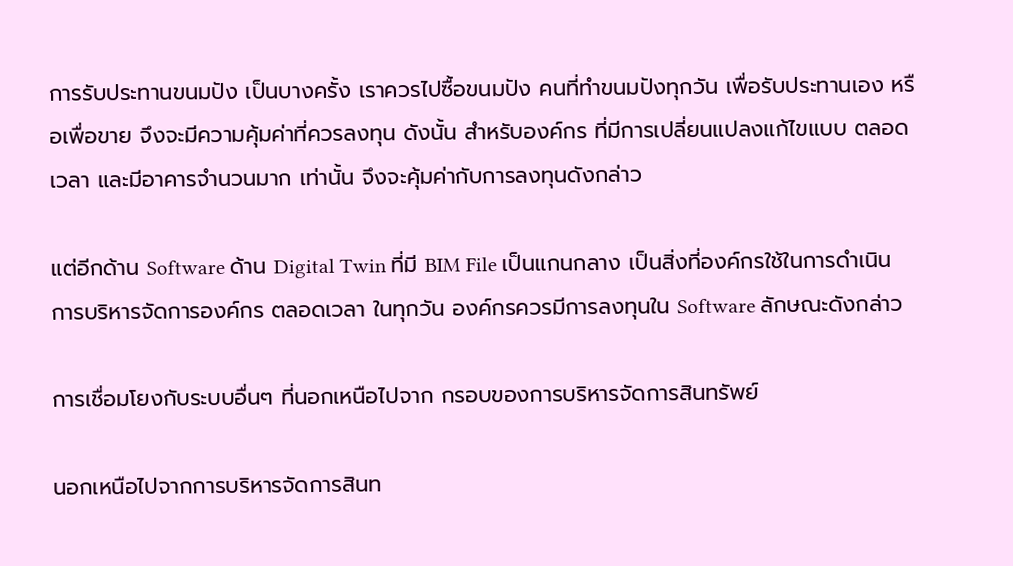การรับประทานขนมปัง เป็นบางครั้ง เราควรไปซื้อขนมปัง คนที่ทำขนมปังทุกวัน เพื่อรับประทานเอง หรือเพื่อขาย จึงจะมีความคุ้มค่าที่ควรลงทุน ดังนั้น สำหรับองค์กร ที่มีการเปลี่ยนแปลงแก้ไขแบบ ตลอดเวลา และมีอาคารจำนวนมาก เท่านั้น จึงจะคุ้มค่ากับการลงทุนดังกล่าว

แต่อีกด้าน Software ด้าน Digital Twin ที่มี BIM File เป็นแกนกลาง เป็นสิ่งที่องค์กรใช้ในการดำเนินการบริหารจัดการองค์กร ตลอดเวลา ในทุกวัน องค์กรควรมีการลงทุนใน Software ลักษณะดังกล่าว

การเชื่อมโยงกับระบบอื่นๆ ที่นอกเหนือไปจาก กรอบของการบริหารจัดการสินทรัพย์

นอกเหนือไปจากการบริหารจัดการสินท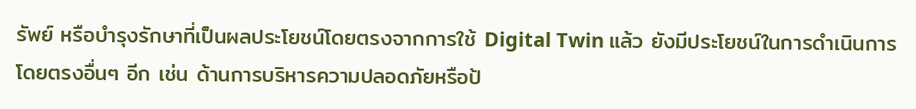รัพย์ หรือบำรุงรักษาที่เป็นผลประโยชน์โดยตรงจากการใช้ Digital Twin แล้ว ยังมีประโยชน์ในการดำเนินการโดยตรงอื่นๆ อีก เช่น ด้านการบริหารความปลอดภัยหรือป้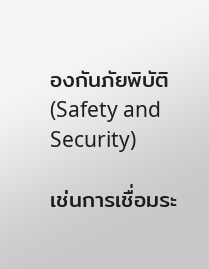องกันภัยพิบัติ (Safety and Security)

เช่นการเชื่อมระ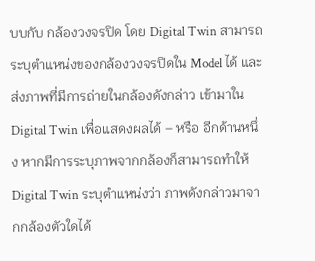บบกับ กล้องวงจรปิด โดย Digital Twin สามารถระบุตำแหน่งของกล้องวงจรปิดใน Model ได้ และส่งภาพที่มีการถ่ายในกล้องดังกล่าว เข้ามาใน Digital Twin เพื่อแสดงผลได้ – หรือ อีกด้านหนึ่ง หากมีการระบุภาพจากกล้องก็สามารถทำให้ Digital Twin ระบุตำแหน่งว่า ภาพดังกล่าวมาจากกล้องตัวใดได้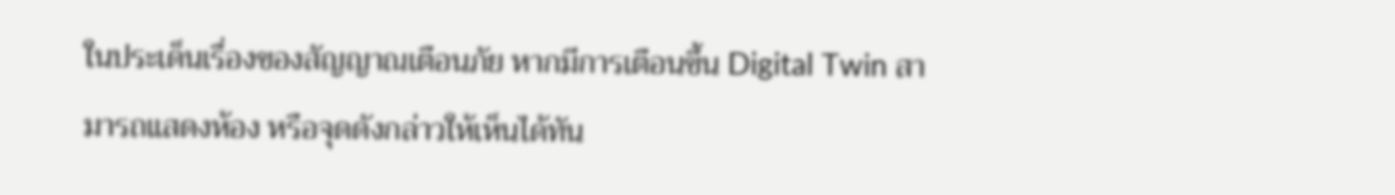ในประเด็นเรื่องของสัญญาณเตือนภัย หากมีการเตือนขึ้น Digital Twin สามารถแสดงห้อง หรือจุดดังกล่าวให้เห็นได้ทัน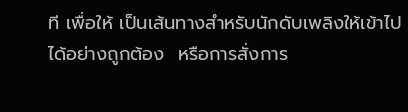ที เพื่อให้ เป็นเส้นทางสำหรับนักดับเพลิงให้เข้าไปได้อย่างถูกต้อง  หรือการสั่งการ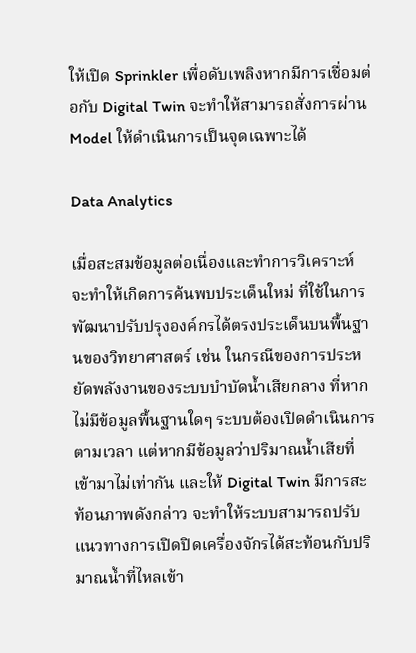ให้เปิด Sprinkler เพื่อดับเพลิงหากมีการเชื่อมต่อกับ Digital Twin จะทำให้สามารถสั่งการผ่าน Model ให้ดำเนินการเป็นจุดเฉพาะได้

Data Analytics

เมื่อสะสมข้อมูลต่อเนื่องและทำการวิเคราะห์ จะทำให้เกิดการค้นพบประเด็นใหม่ ที่ใช้ในการพัฒนาปรับปรุงองค์กรได้ตรงประเด็นบนพื้นฐานของวิทยาศาสตร์ เช่น ในกรณีของการประหยัดพลังงานของระบบบำบัดน้ำเสียกลาง ที่หากไม่มีข้อมูลพื้นฐานใดๆ ระบบต้องเปิดดำเนินการตามเวลา แต่หากมีข้อมูลว่าปริมาณน้ำเสียที่เข้ามาไม่เท่ากัน และให้ Digital Twin มีการสะท้อนภาพดังกล่าว จะทำให้ระบบสามารถปรับแนวทางการเปิดปิดเครื่องจักรได้สะท้อนกับปริมาณน้ำที่ไหลเข้า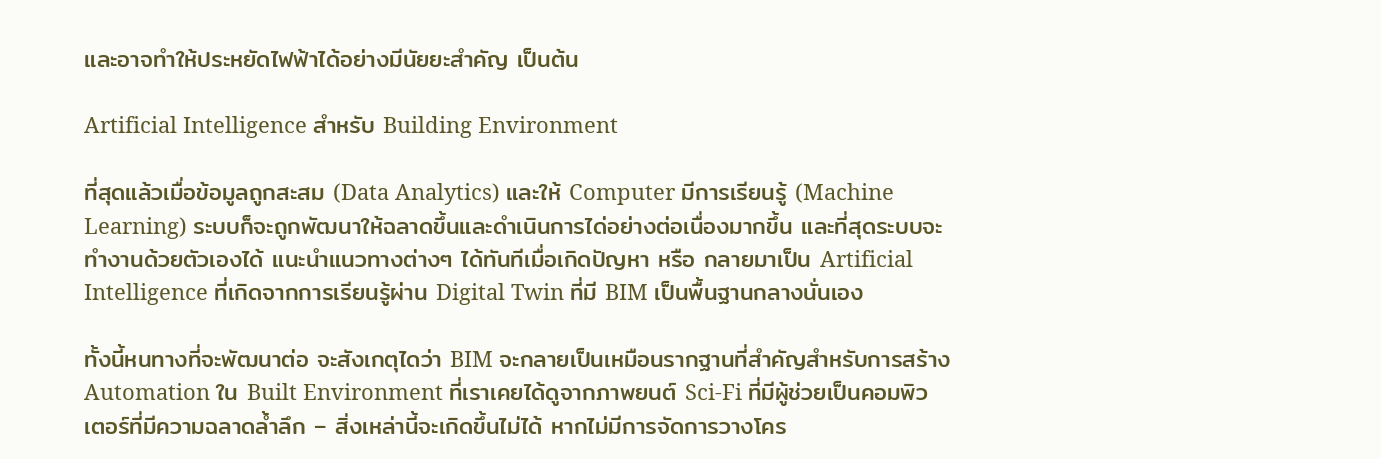และอาจทำให้ประหยัดไฟฟ้าได้อย่างมีนัยยะสำคัญ เป็นต้น

Artificial Intelligence สำหรับ Building Environment

ที่สุดแล้วเมื่อข้อมูลถูกสะสม (Data Analytics) และให้ Computer มีการเรียนรู้ (Machine Learning) ระบบก็จะถูกพัฒนาให้ฉลาดขึ้นและดำเนินการได่อย่างต่อเนื่องมากขึ้น และที่สุดระบบจะทำงานด้วยตัวเองได้ แนะนำแนวทางต่างๆ ได้ทันทีเมื่อเกิดปัญหา หรือ กลายมาเป็น Artificial Intelligence ที่เกิดจากการเรียนรู้ผ่าน Digital Twin ที่มี BIM เป็นพื้นฐานกลางนั่นเอง

ทั้งนี้หนทางที่จะพัฒนาต่อ จะสังเกตุไดว่า BIM จะกลายเป็นเหมือนรากฐานที่สำคัญสำหรับการสร้าง Automation ใน Built Environment ที่เราเคยได้ดูจากภาพยนต์ Sci-Fi ที่มีผู้ช่วยเป็นคอมพิวเตอร์ที่มีความฉลาดล้ำลึก – สิ่งเหล่านี้จะเกิดขึ้นไม่ได้ หากไม่มีการจัดการวางโคร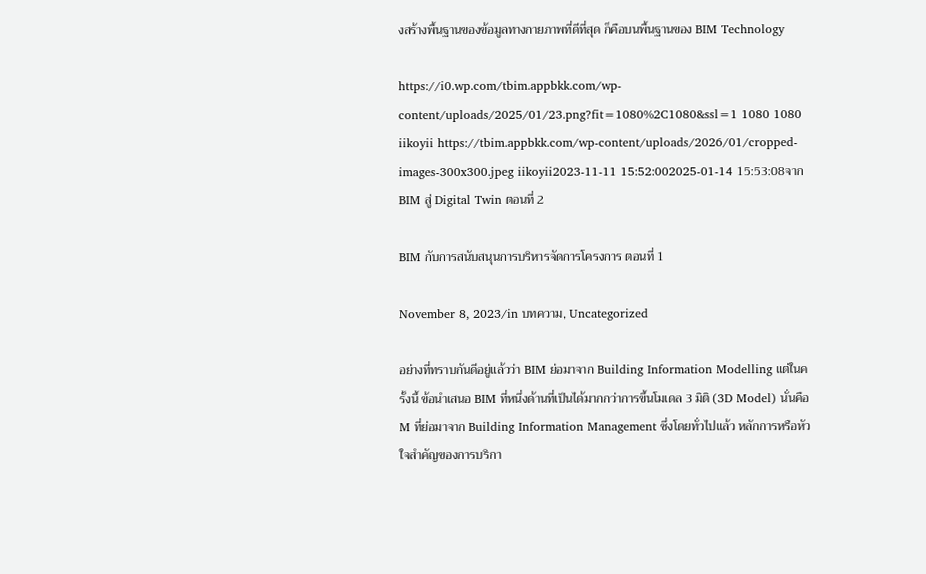งสร้างพื้นฐานของข้อมูลทางกายภาพที่ดีที่สุด ก็คือบนพื้นฐานของ BIM Technology

https://i0.wp.com/tbim.appbkk.com/wp-content/uploads/2025/01/23.png?fit=1080%2C1080&ssl=1 1080 1080 iikoyii https://tbim.appbkk.com/wp-content/uploads/2026/01/cropped-images-300x300.jpeg iikoyii2023-11-11 15:52:002025-01-14 15:53:08จาก BIM สู่ Digital Twin ตอนที่ 2

BIM กับการสนับสนุนการบริหารจัดการโครงการ ตอนที่ 1

November 8, 2023/in บทความ, Uncategorized

อย่างที่ทราบกันดีอยู่แล้วว่า BIM ย่อมาจาก Building Information Modelling แต่ในครั้งนี้ ข้อนำเสนอ BIM ที่หนึ่งด้านที่เป็นได้มากกว่าการขึ้นโมเดล 3 มิติ (3D Model) นั่นคือ M ที่ย่อมาจาก Building Information Management ซึ่งโดยทั่วไปแล้ว หลักการหรือหัวใจสำคัญของการบริกา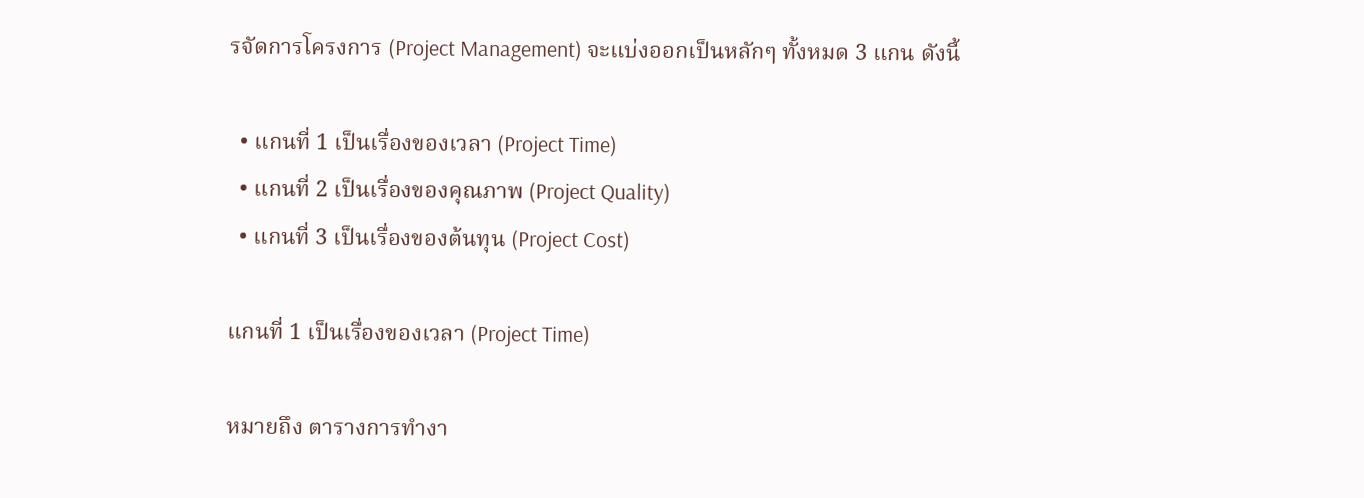รจัดการโครงการ (Project Management) จะแบ่งออกเป็นหลักๆ ทั้งหมด 3 แกน ดังนี้

  • แกนที่ 1 เป็นเรื่องของเวลา (Project Time)
  • แกนที่ 2 เป็นเรื่องของคุณภาพ (Project Quality)
  • แกนที่ 3 เป็นเรื่องของต้นทุน (Project Cost)

แกนที่ 1 เป็นเรื่องของเวลา (Project Time)

หมายถึง ตารางการทำงา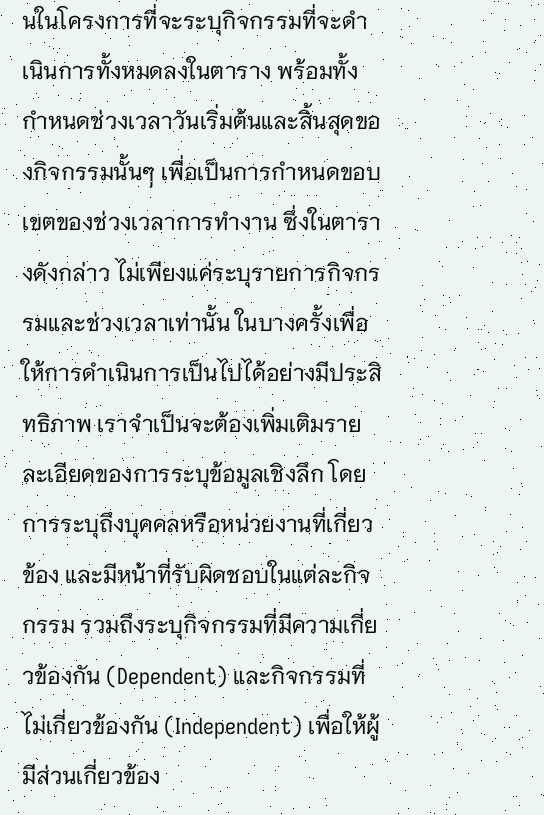นในโครงการที่จะระบุกิจกรรมที่จะดำเนินการทั้งหมดลงในตาราง พร้อมทั้งกำหนดช่วงเวลาวันเริ่มต้นและสิ้นสุดของกิจกรรมนั้นๆ เพื่อเป็นการกำหนดขอบเขตของช่วงเวลาการทำงาน ซึ่งในตารางดังกล่าว ไม่เพียงแค่ระบุรายการกิจกรรมและช่วงเวลาเท่านั้น ในบางครั้งเพื่อให้การดำเนินการเป็นไปได้อย่างมีประสิทธิภาพ เราจำเป็นจะต้องเพิ่มเติมรายละเอียดของการระบุข้อมูลเชิงลึก โดยการระบุถึงบุคคลหรือหน่วยงานที่เกี่ยวข้อง และมีหน้าที่รับผิดชอบในแต่ละกิจกรรม รวมถึงระบุกิจกรรมที่มีความเกี่ยวข้องกัน (Dependent) และกิจกรรมที่ไม่เกี่ยวข้องกัน (Independent) เพื่อให้ผู้มีส่วนเกี่ยวข้อง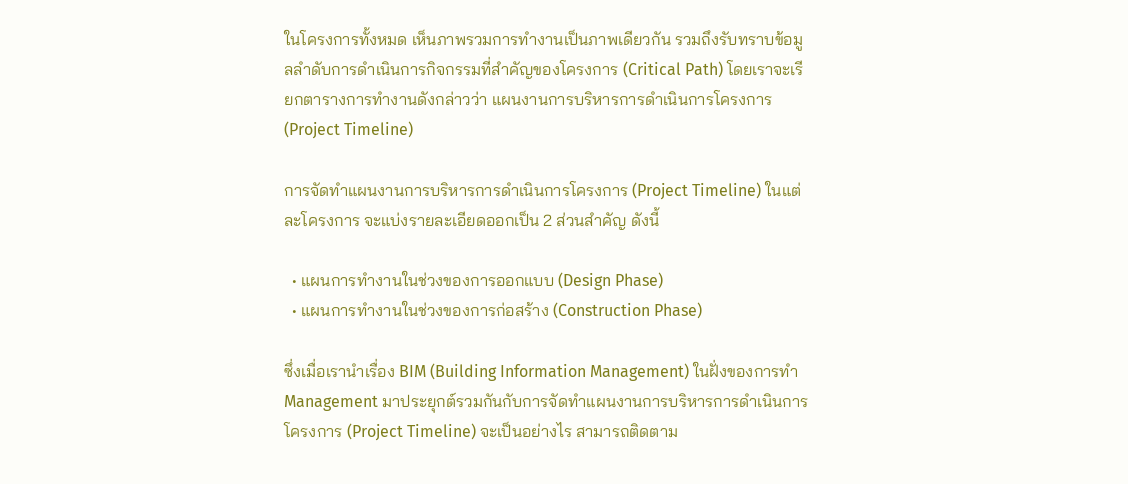ในโครงการทั้งหมด เห็นภาพรวมการทำงานเป็นภาพเดียวกัน รวมถึงรับทราบข้อมูลลำดับการดำเนินการกิจกรรมที่สำคัญของโครงการ (Critical Path) โดยเราจะเรียกตารางการทำงานดังกล่าวว่า แผนงานการบริหารการดำเนินการโครงการ (Project Timeline)

การจัดทำแผนงานการบริหารการดำเนินการโครงการ (Project Timeline) ในแต่ละโครงการ จะแบ่งรายละเอียดออกเป็น 2 ส่วนสำคัญ ดังนี้

  • แผนการทำงานในช่วงของการออกแบบ (Design Phase)
  • แผนการทำงานในช่วงของการก่อสร้าง (Construction Phase)

ซึ่งเมื่อเรานำเรื่อง BIM (Building Information Management) ในฝั่งของการทำ Management มาประยุกต์รวมกันกับการจัดทำแผนงานการบริหารการดำเนินการโครงการ (Project Timeline) จะเป็นอย่างไร สามารถติดตาม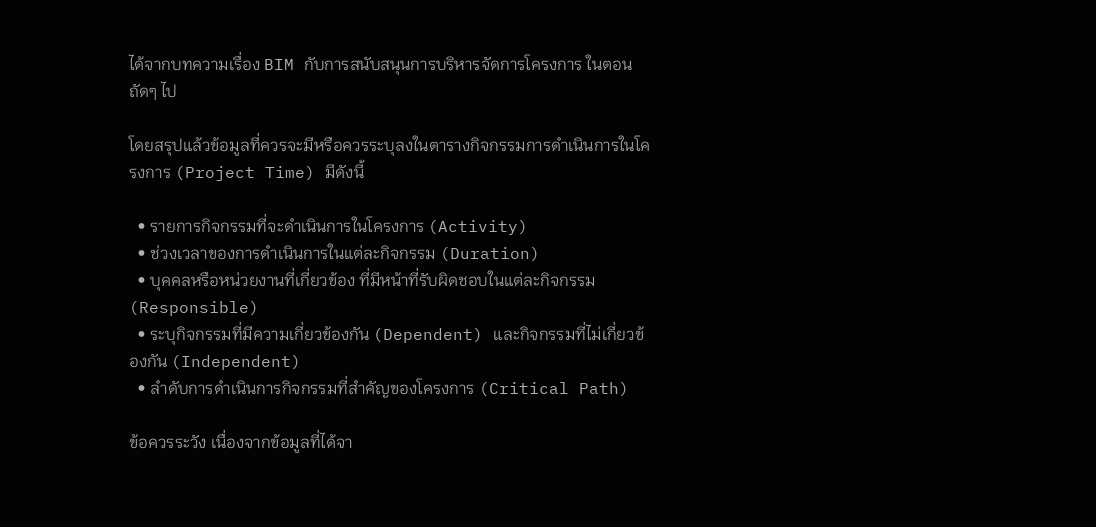ได้จากบทความเรื่อง BIM กับการสนับสนุนการบริหารจัดการโครงการ ในตอนถัดๆ ไป

โดยสรุปแล้วข้อมูลที่ควรจะมีหรือควรระบุลงในตารางกิจกรรมการดำเนินการในโครงการ (Project Time) มีดังนี้

  • รายการกิจกรรมที่จะดำเนินการในโครงการ (Activity)
  • ช่วงเวลาของการดำเนินการในแต่ละกิจกรรม (Duration)
  • บุคคลหรือหน่วยงานที่เกี่ยวข้อง ที่มีหน้าที่รับผิดชอบในแต่ละกิจกรรม (Responsible)
  • ระบุกิจกรรมที่มีความเกี่ยวข้องกัน (Dependent) และกิจกรรมที่ไม่เกี่ยวข้องกัน (Independent)
  • ลำดับการดำเนินการกิจกรรมที่สำคัญของโครงการ (Critical Path)

ข้อควรระวัง เนื่องจากข้อมูลที่ได้จา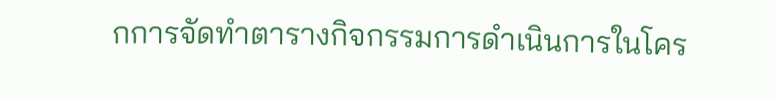กการจัดทำตารางกิจกรรมการดำเนินการในโคร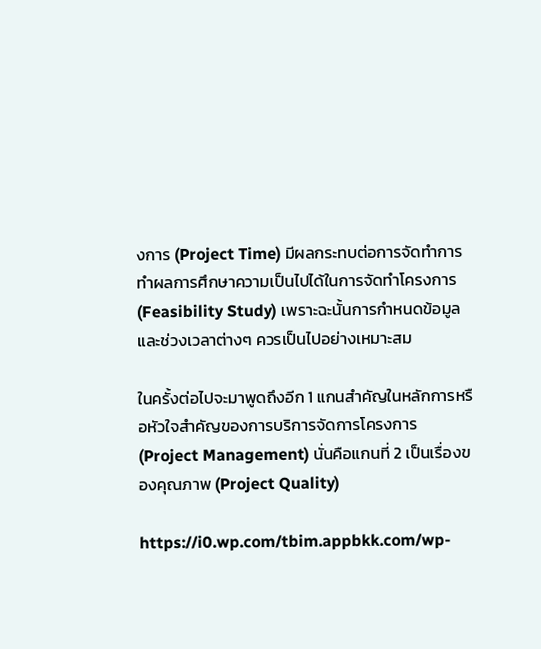งการ (Project Time) มีผลกระทบต่อการจัดทำการทำผลการศึกษาความเป็นไปได้ในการจัดทำโครงการ (Feasibility Study) เพราะฉะนั้นการกำหนดข้อมูลและช่วงเวลาต่างๆ ควรเป็นไปอย่างเหมาะสม

ในครั้งต่อไปจะมาพูดถึงอีก 1 แกนสำคัญในหลักการหรือหัวใจสำคัญของการบริการจัดการโครงการ (Project Management) นั่นคือแกนที่ 2 เป็นเรื่องของคุณภาพ (Project Quality)

https://i0.wp.com/tbim.appbkk.com/wp-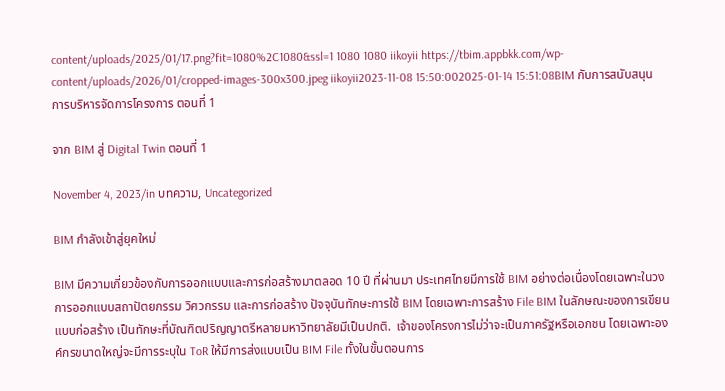content/uploads/2025/01/17.png?fit=1080%2C1080&ssl=1 1080 1080 iikoyii https://tbim.appbkk.com/wp-content/uploads/2026/01/cropped-images-300x300.jpeg iikoyii2023-11-08 15:50:002025-01-14 15:51:08BIM กับการสนับสนุนการบริหารจัดการโครงการ ตอนที่ 1

จาก BIM สู่ Digital Twin ตอนที่ 1

November 4, 2023/in บทความ, Uncategorized

BIM กำลังเข้าสู่ยุคใหม่

BIM มีความเกี่ยวข้องกับการออกแบบและการก่อสร้างมาตลอด 10 ปี ที่ผ่านมา ประเทศไทยมีการใช้ BIM อย่างต่อเนื่องโดยเฉพาะในวงการออกแบบสถาปัตยกรรม วิศวกรรม และการก่อสร้าง ปัจจุบันทักษะการใช้ BIM โดยเฉพาะการสร้าง File BIM ในลักษณะของการเขียนแบบก่อสร้าง เป็นทักษะที่บัณฑิตปริญญาตรีหลายมหาวิทยาลัยมีเป็นปกติ.  เจ้าของโครงการไม่ว่าจะเป็นภาครัฐหรือเอกชน โดยเฉพาะองค์กรขนาดใหญ่จะมีการระบุใน ToR ให้มีการส่งแบบเป็น BIM File ทั้งในขั้นตอนการ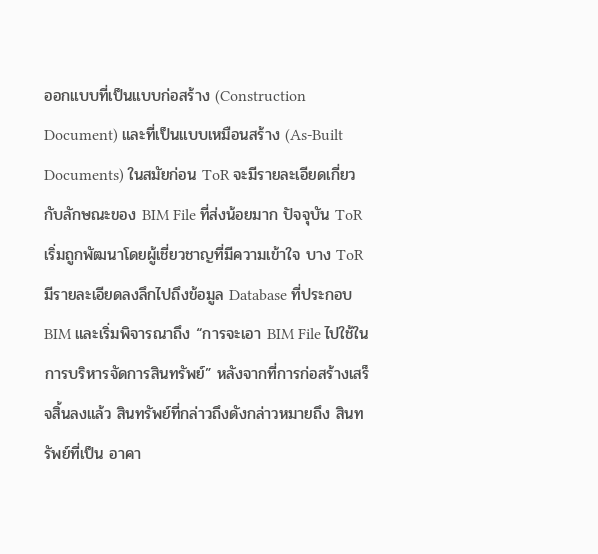ออกแบบที่เป็นแบบก่อสร้าง (Construction Document) และที่เป็นแบบเหมือนสร้าง (As-Built Documents) ในสมัยก่อน ToR จะมีรายละเอียดเกี่ยวกับลักษณะของ BIM File ที่ส่งน้อยมาก ปัจจุบัน ToR เริ่มถูกพัฒนาโดยผู้เชี่ยวชาญที่มีความเข้าใจ บาง ToR มีรายละเอียดลงลึกไปถึงข้อมูล Database ที่ประกอบ BIM และเริ่มพิจารณาถึง “การจะเอา BIM File ไปใช้ในการบริหารจัดการสินทรัพย์” หลังจากที่การก่อสร้างเสร็จสิ้นลงแล้ว สินทรัพย์ที่กล่าวถึงดังกล่าวหมายถึง สินทรัพย์ที่เป็น อาคา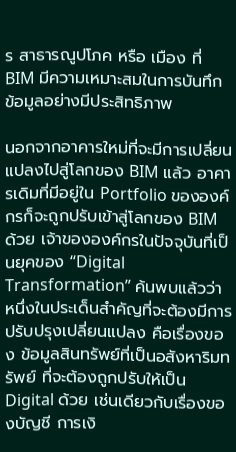ร สาธารณูปโภค หรือ เมือง ที่ BIM มีความเหมาะสมในการบันทึกข้อมูลอย่างมีประสิทธิภาพ

นอกจากอาคารใหม่ที่จะมีการเปลี่ยนแปลงไปสู่โลกของ BIM แล้ว อาคารเดิมที่มีอยู่ใน Portfolio ขององค์กรก็จะถูกปรับเข้าสู่โลกของ BIM ด้วย เจ้าขององค์กรในปัจจุบันที่เป็นยุคของ “Digital Transformation” ค้นพบแล้วว่า หนึ่งในประเด็นสำคัญที่จะต้องมีการปรับปรุงเปลี่ยนแปลง คือเรื่องของ ข้อมูลสินทรัพย์ที่เป็นอสังหาริมทรัพย์ ที่จะต้องถูกปรับให้เป็น Digital ด้วย เช่นเดียวกับเรื่องของบัญชี การเงิ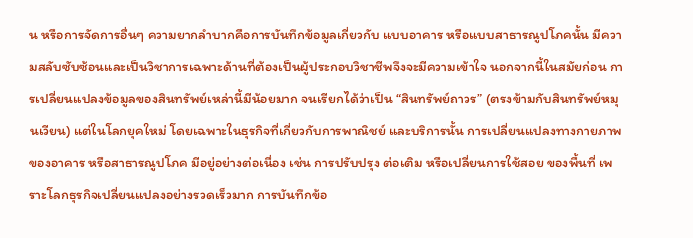น หรือการจัดการอื่นๆ ความยากลำบากคือการบันทึกข้อมูลเกี่ยวกับ แบบอาคาร หรือแบบสาธารณูปโภคนั้น มีความสลับซับซ้อนและเป็นวิชาการเฉพาะด้านที่ต้องเป็นผู้ประกอบวิชาชีพจึงจะมีความเข้าใจ นอกจากนี้ในสมัยก่อน การเปลี่ยนแปลงข้อมูลของสินทรัพย์เหล่านี้มีน้อยมาก จนเรียกได้ว่าเป็น “สินทรัพย์ถาวร” (ตรงข้ามกับสินทรัพย์หมุนเวียน) แต่ในโลกยุคใหม่ โดยเฉพาะในธุรกิจที่เกี่ยวกับการพาณิชย์ และบริการนั้น การเปลี่ยนแปลงทางกายภาพ ของอาคาร หรือสาธารณูปโภค มีอยู่อย่างต่อเนื่อง เช่น การปรับปรุง ต่อเติม หรือเปลี่ยนการใช้สอย ของพื้นที่ เพราะโลกธุรกิจเปลี่ยนแปลงอย่างรวดเร็วมาก การบันทึกข้อ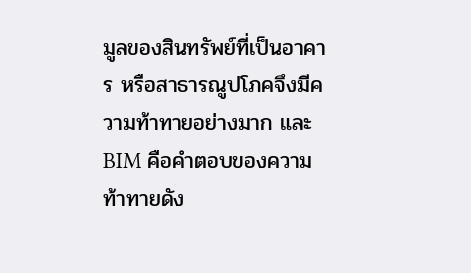มูลของสินทรัพย์ที่เป็นอาคาร หรือสาธารณูปโภคจึงมีความท้าทายอย่างมาก และ BIM คือคำตอบของความท้าทายดัง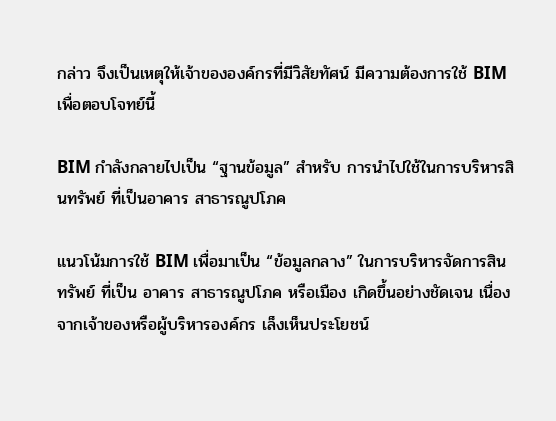กล่าว จึงเป็นเหตุให้เจ้าขององค์กรที่มีวิสัยทัศน์ มีความต้องการใช้ BIM เพื่อตอบโจทย์นี้

BIM กำลังกลายไปเป็น “ฐานข้อมูล” สำหรับ การนำไปใช้ในการบริหารสินทรัพย์ ที่เป็นอาคาร สาธารณูปโภค

แนวโน้มการใช้ BIM เพื่อมาเป็น “ข้อมูลกลาง” ในการบริหารจัดการสินทรัพย์ ที่เป็น อาคาร สาธารณูปโภค หรือเมือง เกิดขึ้นอย่างชัดเจน เนื่องจากเจ้าของหรือผู้บริหารองค์กร เล็งเห็นประโยชน์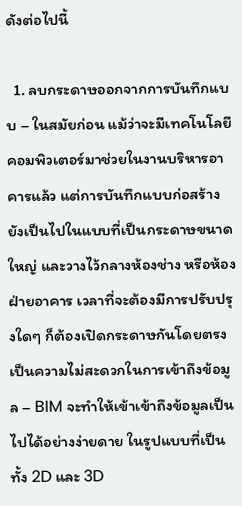ดังต่อไปนี้

  1. ลบกระดาษออกจากการบันทึกแบบ – ในสมัยก่อน แม้ว่าจะมีเทคโนโลยีคอมพิวเตอร์มาช่วยในงานบริหารอาคารแล้ว แต่การบันทึกแบบก่อสร้างยังเป็นไปในแบบที่เป็นกระดาษขนาดใหญ่ และวางไว้กลางห้องช่าง หรือห้องฝ่ายอาคาร เวลาที่จะต้องมีการปรับปรุงใดๆ ก็ต้องเปิดกระดาษกันโดยตรง เป็นความไม่สะดวกในการเข้าถึงข้อมูล – BIM จะทำให้เข้าเข้าถึงข้อมูลเป็นไปได้อย่างง่ายดาย ในรูปแบบที่เป็นทั้ง 2D และ 3D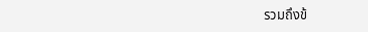รวมถึงข้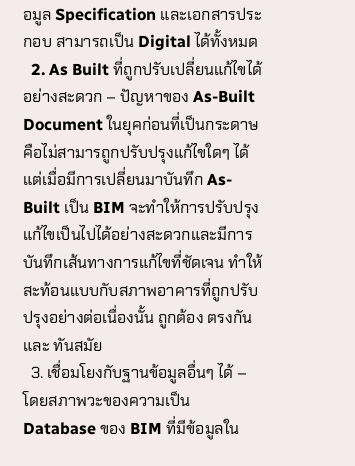อมูล Specification และเอกสารประกอบ สามารถเป็น Digital ได้ทั้งหมด
  2. As Built ที่ถูกปรับเปลี่ยนแก้ไขได้อย่างสะดวก – ปัญหาของ As-Built Document ในยุคก่อนที่เป็นกระดาษ คือไม่สามารถูกปรับปรุงแก้ไขใดๆ ได้ แต่เมื่อมีการเปลี่ยนมาบันทึก As-Built เป็น BIM จะทำให้การปรับปรุงแก้ไขเป็นไปได้อย่างสะดวกและมีการบันทึกเส้นทางการแก้ไขที่ชัดเจน ทำให้สะท้อนแบบกับสภาพอาคารที่ถูกปรับปรุงอย่างต่อเนื่องนั้น ถูกต้อง ตรงกัน และ ทันสมัย
  3. เชื่อมโยงกับฐานข้อมูลอื่นๆ ได้ – โดยสภาพวะของความเป็น Database ของ BIM ที่มีข้อมูลใน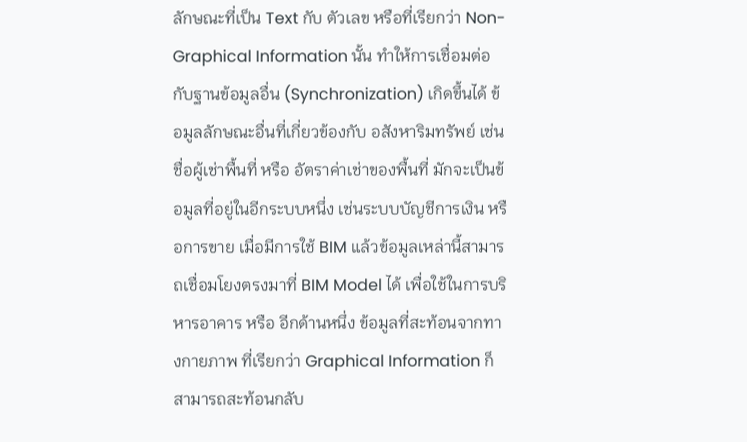ลักษณะที่เป็น Text กับ ตัวเลข หรือที่เรียกว่า Non-Graphical Information นั้น ทำให้การเชื่อมต่อกับฐานข้อมูลอื่น (Synchronization) เกิดขึ้นได้ ข้อมูลลักษณะอื่นที่เกี่ยวข้องกับ อสังหาริมทรัพย์ เช่น ชื่อผู้เช่าพื้นที่ หรือ อัตราค่าเช่าของพื้นที่ มักจะเป็นข้อมูลที่อยู่ในอีกระบบหนึ่ง เช่นระบบบัญชีการเงิน หรือการขาย เมื่อมีการใช้ BIM แล้วข้อมูลเหล่านี้สามารถเชื่อมโยงตรงมาที่ BIM Model ได้ เพื่อใช้ในการบริหารอาคาร หรือ อีกด้านหนึ่ง ข้อมูลที่สะท้อนจากทางกายภาพ ที่เรียกว่า Graphical Information ก็สามารถสะท้อนกลับ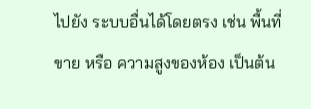ไปยัง ระบบอื่นได้โดยตรง เช่น พื้นที่ขาย หรือ ความสูงของห้อง เป็นต้น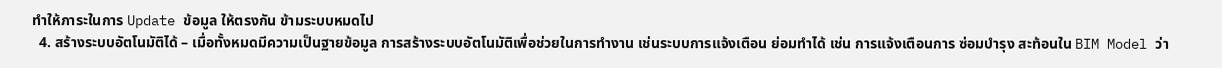ทำให้ภาระในการ Update ข้อมูล ให้ตรงกัน ข้ามระบบหมดไป
  4. สร้างระบบอัตโนมัติได้ – เมื่อทั้งหมดมีความเป็นฐายข้อมูล การสร้างระบบอัตโนมัติเพื่อช่วยในการทำงาน เช่นระบบการแจ้งเตือน ย่อมทำได้ เช่น การแจ้งเตือนการ ซ่อมบำรุง สะท้อนใน BIM Model ว่า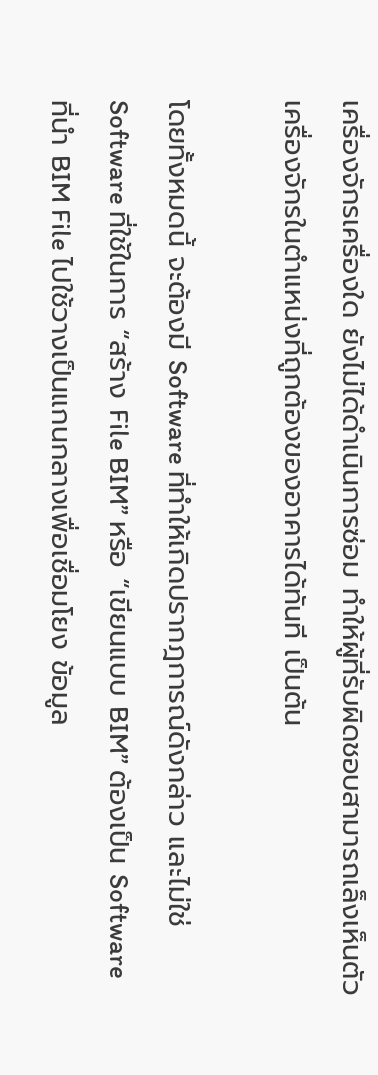เครื่องจักรเครื่องใด ยังไม่ได้ดำเนินการซ่อม ทำให้ผู้ที่รับผิดชอบสามารถเล็งเห็นตัวเครื่องจักรในตำแหน่งที่ถูกต้องของอาคารได้ทันที เป็นต้น

โดยทั้งหมดนี้ จะต้องมี Software ที่ทำให้เกิดปรากฎการณ์ดังกล่าว และไม่ใช่ Software ที่ใช้ในการ “สร้าง File BIM” หรือ “เขียนแบบ BIM” ต้องเป็น Software ที่นำ BIM File ไปใช้วางเป็นแกนกลางเพื่อเชื่อมโยง ข้อมูล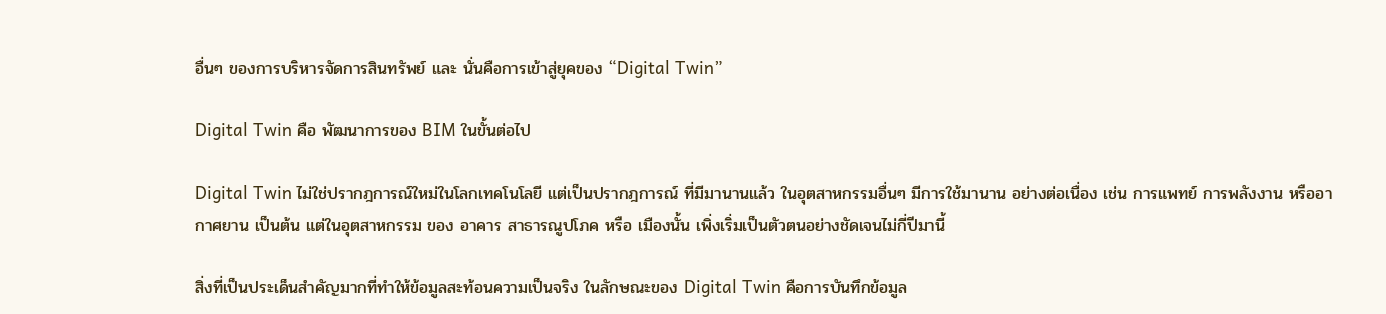อื่นๆ ของการบริหารจัดการสินทรัพย์ และ นั่นคือการเข้าสู่ยุคของ “Digital Twin”

Digital Twin คือ พัฒนาการของ BIM ในขั้นต่อไป

Digital Twin ไม่ใช่ปรากฎการณ์ใหม่ในโลกเทคโนโลยี แต่เป็นปรากฎการณ์ ที่มีมานานแล้ว ในอุตสาหกรรมอื่นๆ มีการใช้มานาน อย่างต่อเนื่อง เช่น การแพทย์ การพลังงาน หรืออากาศยาน เป็นต้น แต่ในอุตสาหกรรม ของ อาคาร สาธารณูปโภค หรือ เมืองนั้น เพิ่งเริ่มเป็นตัวตนอย่างชัดเจนไม่กี่ปีมานี้

สิ่งที่เป็นประเด็นสำคัญมากที่ทำให้ข้อมูลสะท้อนความเป็นจริง ในลักษณะของ Digital Twin คือการบันทึกข้อมูล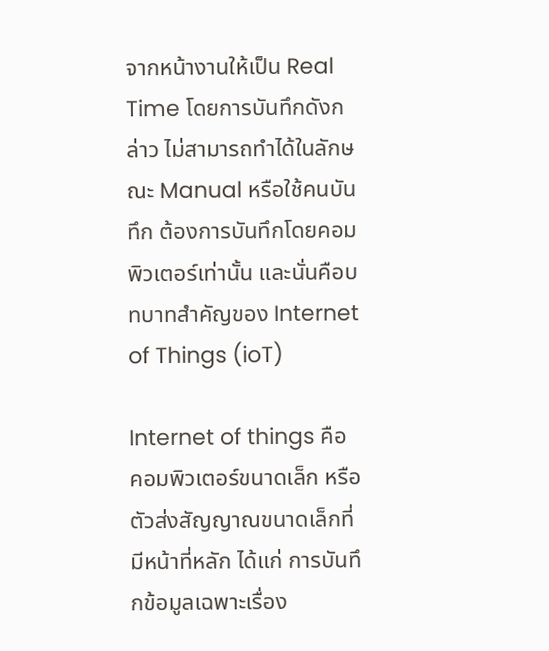จากหน้างานให้เป็น Real Time โดยการบันทึกดังกล่าว ไม่สามารถทำได้ในลักษณะ Manual หรือใช้คนบันทึก ต้องการบันทึกโดยคอมพิวเตอร์เท่านั้น และนั่นคือบทบาทสำคัญของ Internet of Things (ioT)

Internet of things คือ คอมพิวเตอร์ขนาดเล็ก หรือ ตัวส่งสัญญาณขนาดเล็กที่มีหน้าที่หลัก ได้แก่ การบันทึกข้อมูลเฉพาะเรื่อง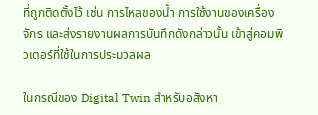ที่ถูกติดตั้งไว้ เช่น การไหลของน้ำ การใช้งานของเครื่องจักร และส่งรายงานผลการบันทึกดังกล่าวนั้น เข้าสู่คอมพิวเตอร์ที่ใช้ในการประมวลผล

ในกรณีของ Digital Twin สำหรับอสังหา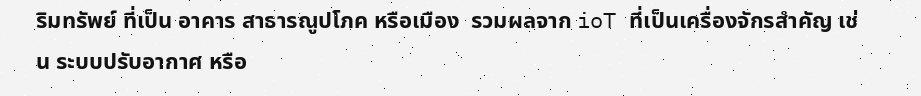ริมทรัพย์ ที่เป็น อาคาร สาธารณูปโภค หรือเมือง  รวมผลจาก ioT ที่เป็นเครื่องจักรสำคัญ เช่น ระบบปรับอากาศ หรือ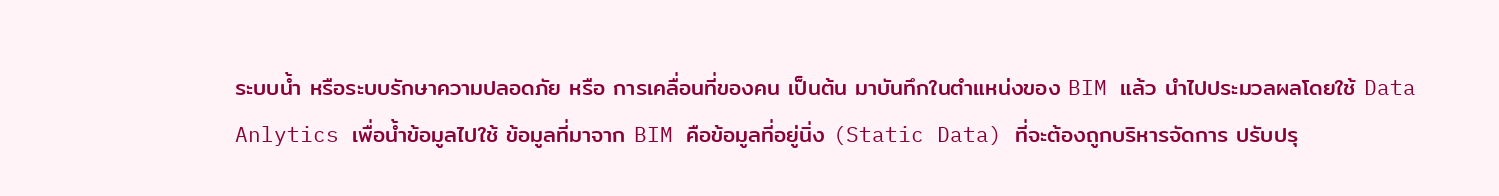ระบบน้ำ หรือระบบรักษาความปลอดภัย หรือ การเคลื่อนที่ของคน เป็นต้น มาบันทึกในตำแหน่งของ BIM แล้ว นำไปประมวลผลโดยใช้ Data Anlytics เพื่อน้ำข้อมูลไปใช้ ข้อมูลที่มาจาก BIM คือข้อมูลที่อยู่นิ่ง (Static Data) ที่จะต้องถูกบริหารจัดการ ปรับปรุ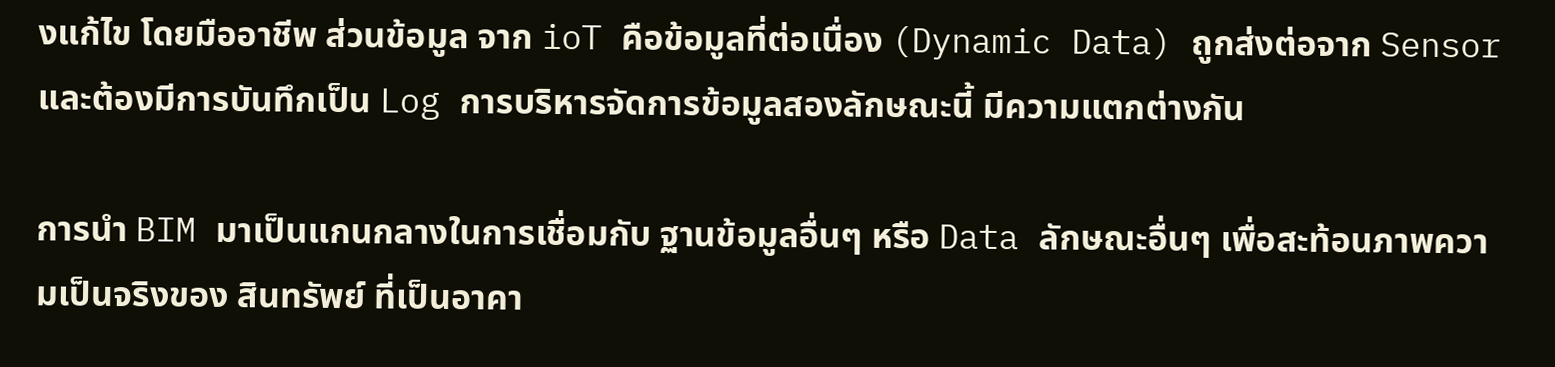งแก้ไข โดยมืออาชีพ ส่วนข้อมูล จาก ioT คือข้อมูลที่ต่อเนื่อง (Dynamic Data) ถูกส่งต่อจาก Sensor และต้องมีการบันทึกเป็น Log การบริหารจัดการข้อมูลสองลักษณะนี้ มีความแตกต่างกัน

การนำ BIM มาเป็นแกนกลางในการเชื่อมกับ ฐานข้อมูลอื่นๆ หรือ Data ลักษณะอื่นๆ เพื่อสะท้อนภาพความเป็นจริงของ สินทรัพย์ ที่เป็นอาคา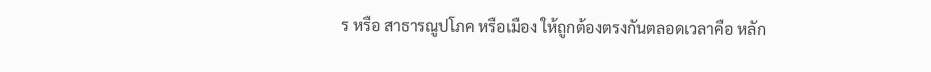ร หรือ สาธารณูปโภค หรือเมือง ให้ถูกต้องตรงกันตลอดเวลาคือ หลัก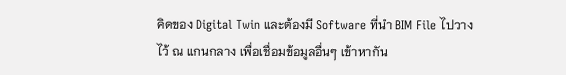คิดของ Digital Twin และต้องมี Software ที่นำ BIM File ไปวางไว้ ณ แกนกลาง เพื่อเชื่อมข้อมูลอื่นๆ เข้าหากัน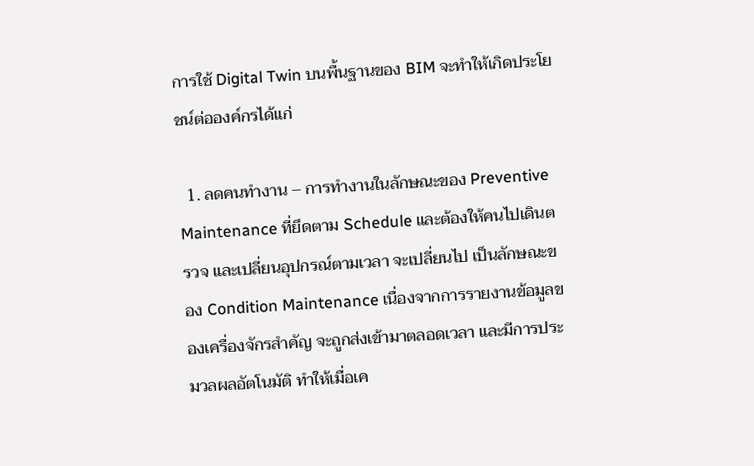การใช้ Digital Twin บนพื้นฐานของ BIM จะทำให้เกิดประโยชน์ต่อองค์กรได้แก่

  1. ลดคนทำงาน – การทำงานในลักษณะของ Preventive Maintenance ที่ยึดตาม Schedule และต้องให้คนไปเดินตรวจ และเปลี่ยนอุปกรณ์ตามเวลา จะเปลี่ยนไป เป็นลักษณะของ Condition Maintenance เนื่องจากการรายงานข้อมูลของเครื่องจักรสำคัญ จะถูกส่งเข้ามาตลอดเวลา และมีการประมวลผลอัตโนมัติ ทำให้เมื่อเค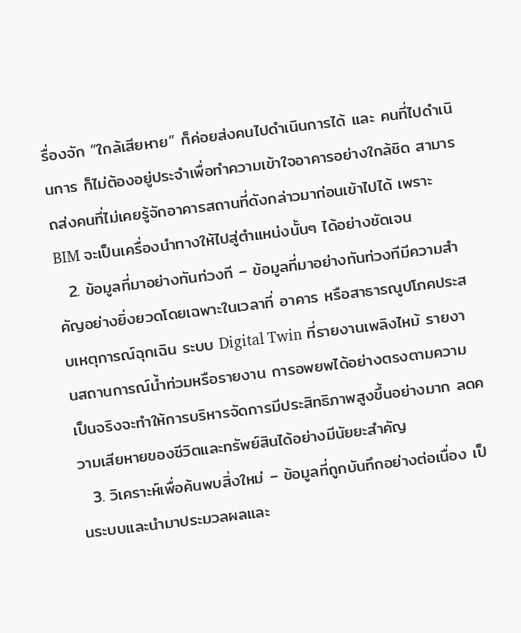รื่องจัก “ใกล้เสียหาย” ก็ค่อยส่งคนไปดำเนินการได้ และ คนที่ไปดำเนินการ ก็ไม่ต้องอยู่ประจำเพื่อทำความเข้าใจอาคารอย่างใกล้ชิด สามารถส่งคนที่ไม่เคยรู้จักอาคารสถานที่ดังกล่าวมาก่อนเข้าไปได้ เพราะ BIM จะเป็นเครื่องนำทางให้ไปสู่ตำแหน่งนั้นๆ ได้อย่างชัดเจน
  2. ข้อมูลที่มาอย่างทันท่วงที – ข้อมูลที่มาอย่างทันท่วงทีมีความสำคัญอย่างยิ่งยวดโดยเฉพาะในเวลาที่ อาคาร หรือสาธารณูปโภคประสบเหตุการณ์ฉุกเฉิน ระบบ Digital Twin ที่รายงานเพลิงไหม้ รายงานสถานการณ์น้ำท่วมหรือรายงาน การอพยพได้อย่างตรงตามความเป็นจริงจะทำให้การบริหารจัดการมีประสิทธิภาพสูงขึ้นอย่างมาก ลดความเสียหายของชีวิตและทรัพย์สินได้อย่างมีนัยยะสำคัญ
  3. วิเคราะห์เพื่อค้นพบสิ่งใหม่ – ข้อมูลที่ถูกบันทึกอย่างต่อเนื่อง เป็นระบบและนำมาประมวลผลและ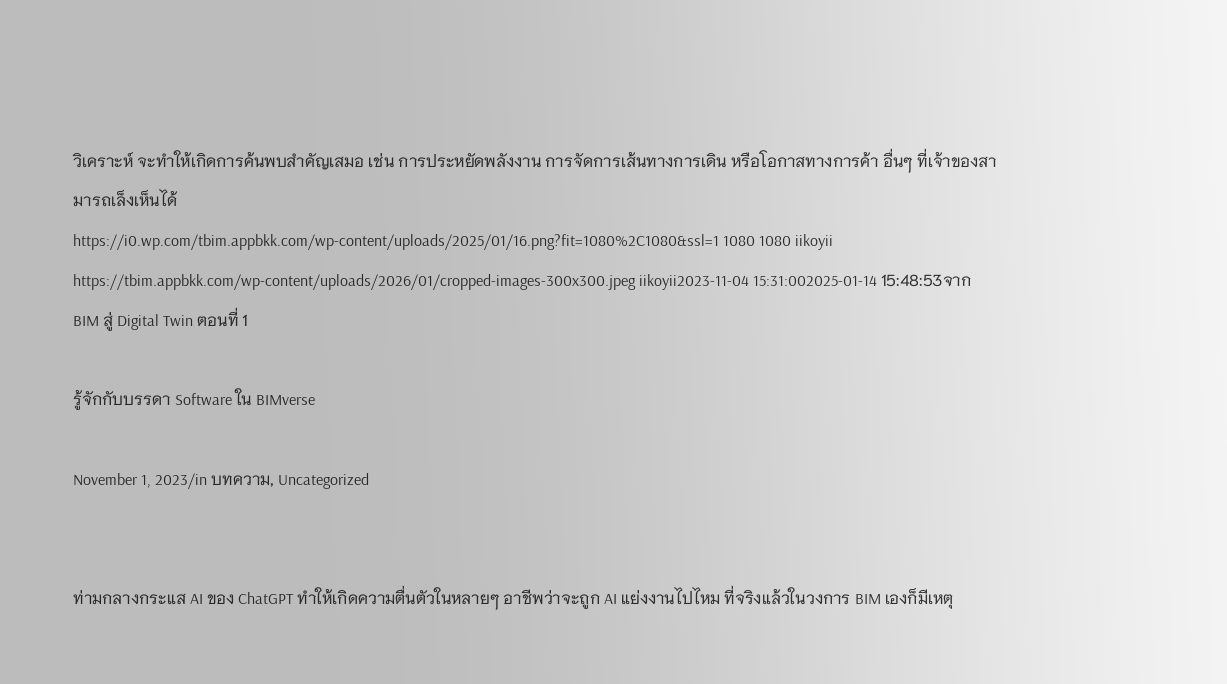วิเคราะห์ จะทำให้เกิดการค้นพบสำคัญเสมอ เช่น การประหยัดพลังงาน การจัดการเส้นทางการเดิน หรือโอกาสทางการค้า อื่นๆ ที่เจ้าของสามารถเล็งเห็นได้
https://i0.wp.com/tbim.appbkk.com/wp-content/uploads/2025/01/16.png?fit=1080%2C1080&ssl=1 1080 1080 iikoyii https://tbim.appbkk.com/wp-content/uploads/2026/01/cropped-images-300x300.jpeg iikoyii2023-11-04 15:31:002025-01-14 15:48:53จาก BIM สู่ Digital Twin ตอนที่ 1

รู้จักกับบรรดา Software ใน BIMverse

November 1, 2023/in บทความ, Uncategorized


ท่ามกลางกระแส AI ของ ChatGPT ทำให้เกิดความตื่นตัวในหลายๆ อาชีพว่าจะถูก AI แย่งงานไปไหม ที่จริงแล้วในวงการ BIM เองก็มีเหตุ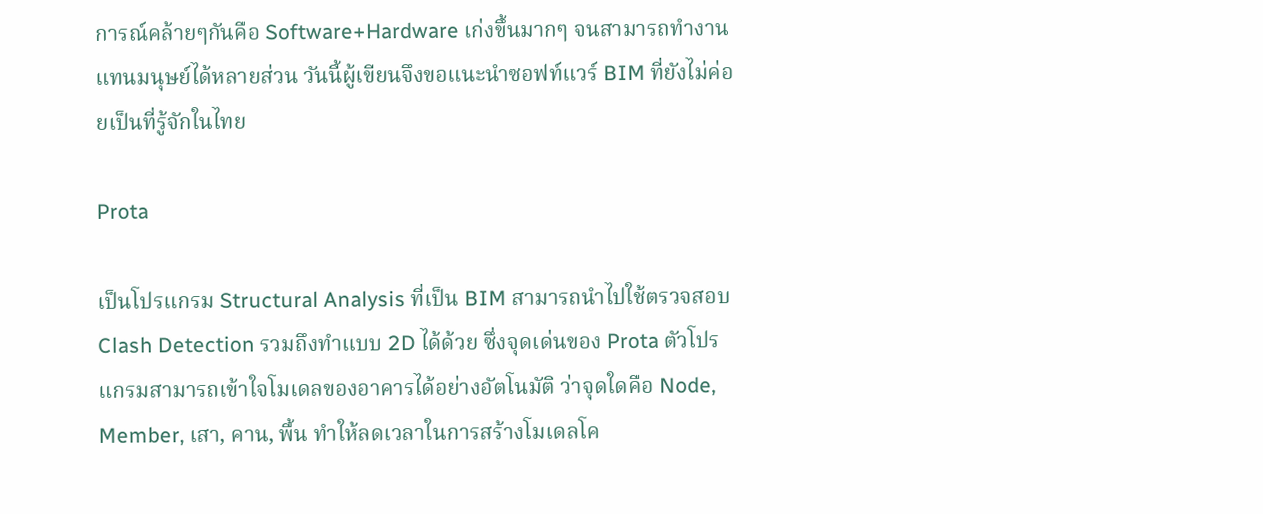การณ์คล้ายๆกันคือ Software+Hardware เก่งขึ้นมากๆ จนสามารถทำงานแทนมนุษย์ได้หลายส่วน วันนี้ผู้เขียนจึงขอแนะนำซอฟท์แวร์ BIM ที่ยังไม่ค่อยเป็นที่รู้จักในไทย

Prota

เป็นโปรแกรม Structural Analysis ที่เป็น BIM สามารถนำไปใช้ตรวจสอบ Clash Detection รวมถึงทำแบบ 2D ได้ด้วย ซึ่งจุดเด่นของ Prota ตัวโปรแกรมสามารถเข้าใจโมเดลของอาคารได้อย่างอัตโนมัติ ว่าจุดใดคือ Node, Member, เสา, คาน, พื้น ทำให้ลดเวลาในการสร้างโมเดลโค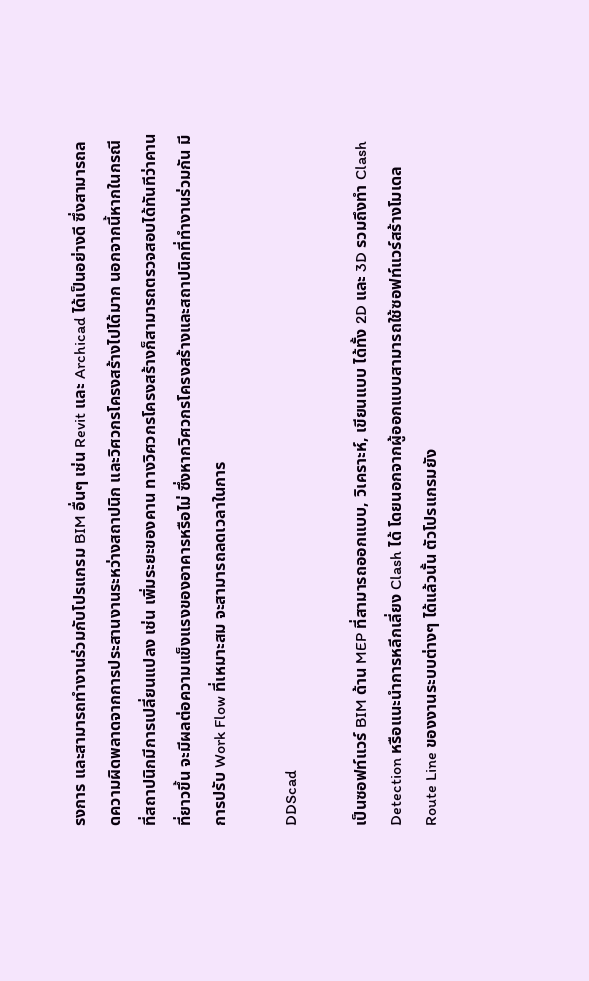รงการ และสามารถทำงานร่วมกับโปรแกรม BIM อื่นๆ เช่น Revit และ Archicad ได้เป็นอย่างดี ซึ่งสามารถลดความผิดพลาดจากการประสานงานระหว่างสถาปนิก และวิศวกรโครงสร้างไปได้มาก นอกจากนี้หากในกรณีที่สถาปนิกมีการเปลี่ยนแปลง เช่น เพิ่มระยะของคาน ทางวิศวกรโครงสร้างก็สามารถตรวจสอบได้ทันทีว่าคานที่ยาวขึ้น จะมีผลต่อความแข็งแรงของอาคารหรือไม่ ซึ่งหากวิศวกรโครงสร้างและสถาปนิกที่ทำงานร่วมกัน มีการปรับ Work Flow ที่เหมาะสม จะสามารถลดเวลาในการ

DDScad

เป็นซอฟท์แวร์ BIM ด้าน MEP ที่สามารถออกแบบ, วิเคราะห์, เขียนแบบ ได้ทั้ง 2D และ 3D รวมถึงทำ Clash Detection หรือแนะนำการหลีกเลี่ยง Clash ได้ โดยนอกจากผู้ออกแบบสามารถใช้ซอฟท์แวร์สร้างโมเดล Route Line ของงานระบบต่างๆ ได้แล้วนั้น ตัวโปรแกรมยัง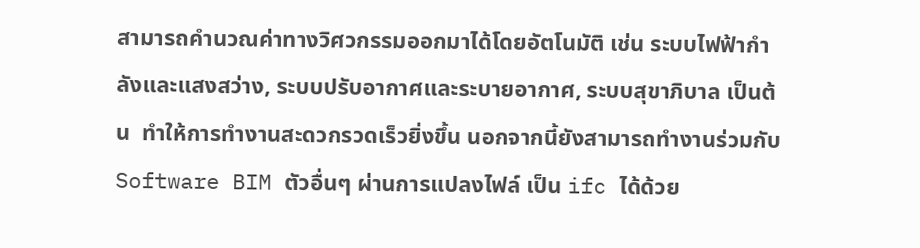สามารถคำนวณค่าทางวิศวกรรมออกมาได้โดยอัตโนมัติ เช่น ระบบไฟฟ้ากำลังและแสงสว่าง, ระบบปรับอากาศและระบายอากาศ, ระบบสุขาภิบาล เป็นต้น  ทำให้การทำงานสะดวกรวดเร็วยิ่งขึ้น นอกจากนี้ยังสามารถทำงานร่วมกับ Software BIM ตัวอื่นๆ ผ่านการแปลงไฟล์ เป็น ifc ได้ด้วย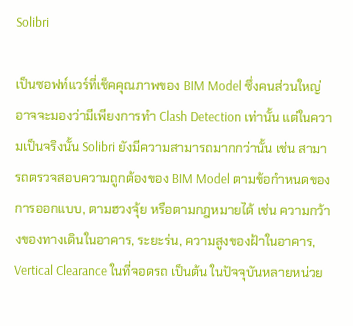Solibri

เป็นซอฟท์แวร์ที่เช็คคุณภาพของ BIM Model ซึ่งคนส่วนใหญ่อาจจะมองว่ามีเพียงการทำ Clash Detection เท่านั้น แต่ในความเป็นจริงนั้น Solibri ยังมีความสามารถมากกว่านั้น เช่น สามารถตรวจสอบความถูกต้องของ BIM Model ตามข้อกำหนดของการออกแบบ, ตามฮวงจุ้ย หรือตามกฎหมายได้ เช่น ความกว้างของทางเดินในอาคาร, ระยะร่น, ความสูงของฝ้าในอาคาร, Vertical Clearance ในที่จอดรถ เป็นต้น ในปัจจุบันหลายหน่วย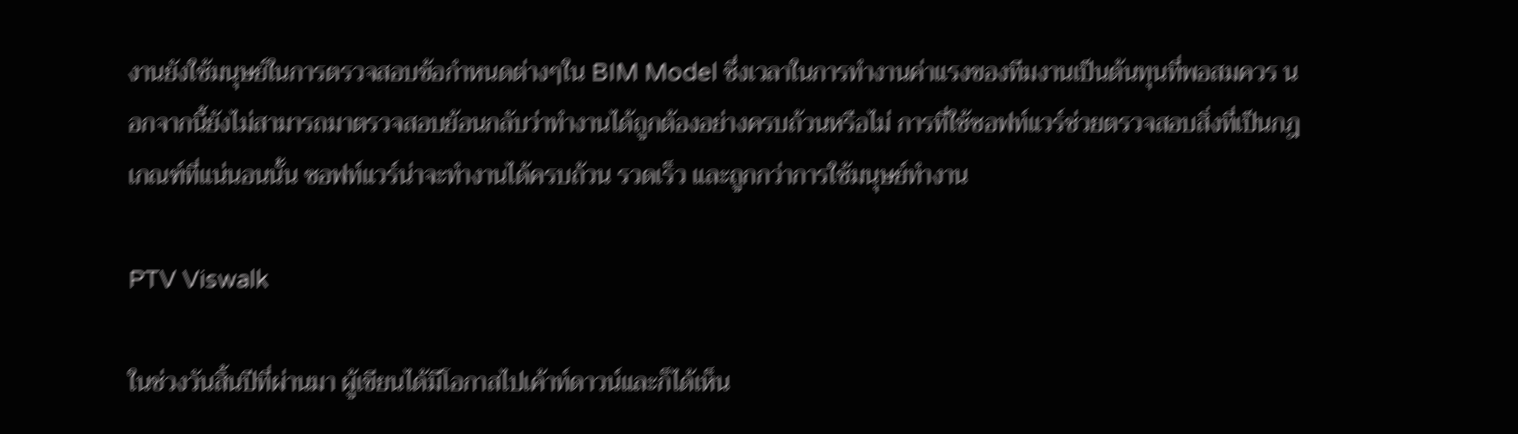งานยังใช้มนุษย์ในการตรวจสอบข้อกำหนดต่างๆใน BIM Model ซึ่งเวลาในการทำงานค่าแรงของทีมงานเป็นต้นทุนที่พอสมควร นอกจากนี้ยังไม่สามารถมาตรวจสอบย้อนกลับว่าทำงานได้ถูกต้องอย่างครบถ้วนหรือไม่ การที่ใช้ซอฟท์แวร์ช่วยตรวจสอบสิ่งที่เป็นกฎเกณฑ์ที่แน่นอนนั้น ซอฟท์แวร์น่าจะทำงานได้ครบถ้วน รวดเร็ว และถูกกว่าการใช้มนุษย์ทำงาน

PTV Viswalk

ในช่วงวันสิ้นปีที่ผ่านมา ผู้เขียนได้มีโอกาสไปเค้าท์ดาวน์และก็ได้เห็น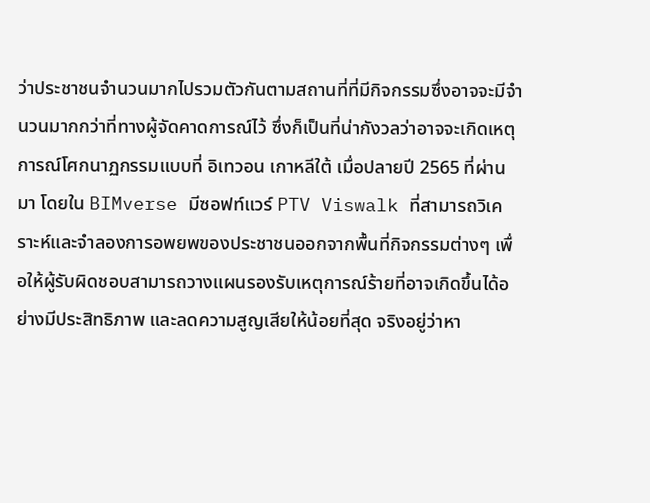ว่าประชาชนจำนวนมากไปรวมตัวกันตามสถานที่ที่มีกิจกรรมซึ่งอาจจะมีจำนวนมากกว่าที่ทางผู้จัดคาดการณ์ไว้ ซึ่งก็เป็นที่น่ากังวลว่าอาจจะเกิดเหตุการณ์โศกนาฏกรรมแบบที่ อิเทวอน เกาหลีใต้ เมื่อปลายปี 2565 ที่ผ่านมา โดยใน BIMverse มีซอฟท์แวร์ PTV Viswalk ที่สามารถวิเคราะห์และจำลองการอพยพของประชาชนออกจากพื้นที่กิจกรรมต่างๆ เพื่อให้ผู้รับผิดชอบสามารถวางแผนรองรับเหตุการณ์ร้ายที่อาจเกิดขึ้นได้อย่างมีประสิทธิภาพ และลดความสูญเสียให้น้อยที่สุด จริงอยู่ว่าหา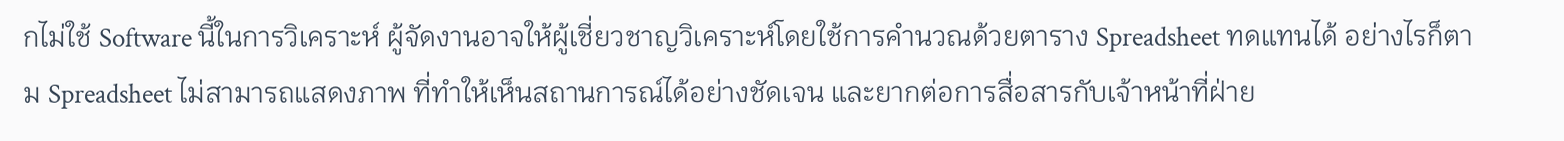กไม่ใช้ Software นี้ในการวิเคราะห์ ผู้จัดงานอาจให้ผู้เชี่ยวชาญวิเคราะห์โดยใช้การคำนวณด้วยตาราง Spreadsheet ทดแทนได้ อย่างไรก็ตาม Spreadsheet ไม่สามารถแสดงภาพ ที่ทำให้เห็นสถานการณ์ได้อย่างชัดเจน และยากต่อการสื่อสารกับเจ้าหน้าที่ฝ่าย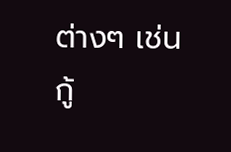ต่างๆ เช่น กู้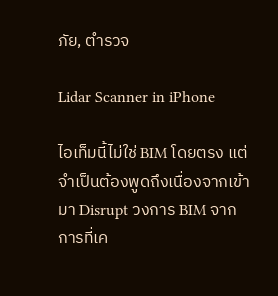ภัย, ตำรวจ

Lidar Scanner in iPhone

ไอเท็มนี้ไม่ใช่ BIM โดยตรง แต่จำเป็นต้องพูดถึงเนื่องจากเข้ามา Disrupt วงการ BIM จากการที่เค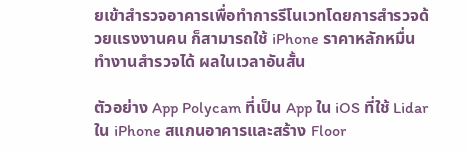ยเข้าสำรวจอาคารเพื่อทำการรีโนเวทโดยการสำรวจด้วยแรงงานคน ก็สามารถใช้ iPhone ราคาหลักหมื่นทำงานสำรวจได้ ผลในเวลาอันสั้น

ตัวอย่าง App Polycam ที่เป็น App ใน iOS ที่ใช้ Lidar ใน iPhone สแกนอาคารและสร้าง Floor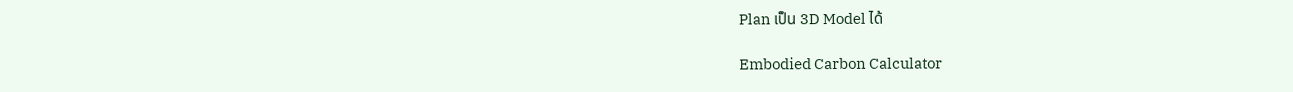Plan เป็น 3D Model ได้

Embodied Carbon Calculator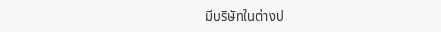มีบริษัทในต่างป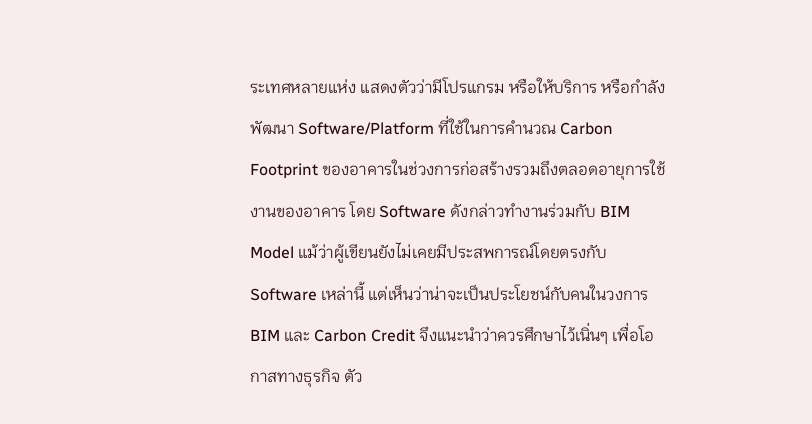ระเทศหลายแห่ง แสดงตัวว่ามีโปรแกรม หรือให้บริการ หรือกำลังพัฒนา Software/Platform ที่ใช้ในการคำนวณ Carbon Footprint ของอาคารในช่วงการก่อสร้างรวมถึงตลอดอายุการใช้งานของอาคาร โดย Software ดังกล่าวทำงานร่วมกับ BIM Model แม้ว่าผู้เขียนยังไม่เคยมีประสพการณ์โดยตรงกับ Software เหล่านี้ แต่เห็นว่าน่าจะเป็นประโยชน์กับคนในวงการ BIM และ Carbon Credit จึงแนะนำว่าควรศึกษาไว้เนิ่นๆ เพื่อโอกาสทางธุรกิจ ตัว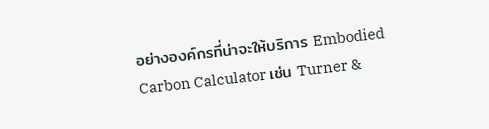อย่างองค์กรที่น่าจะให้บริการ Embodied Carbon Calculator เช่น Turner &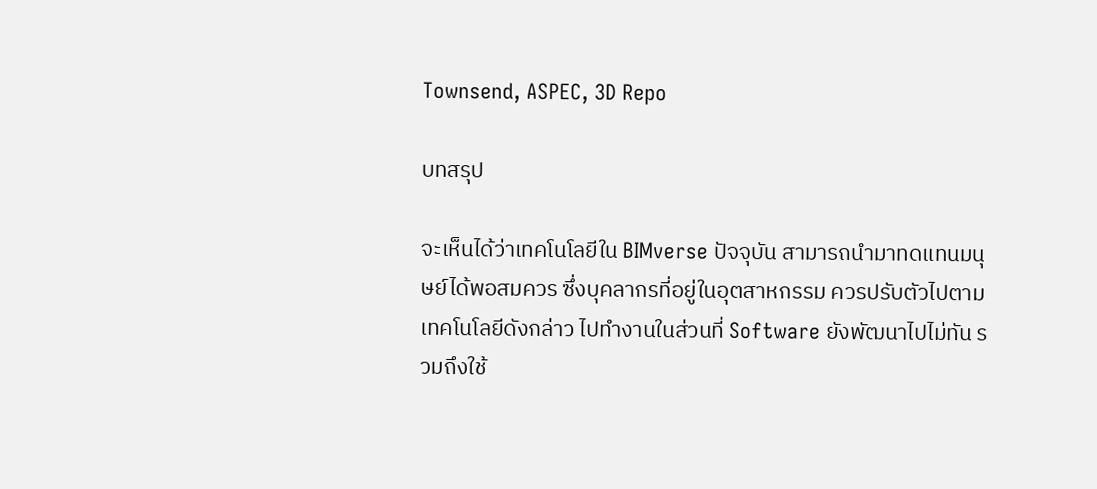Townsend, ASPEC, 3D Repo

บทสรุป

จะเห็นได้ว่าเทคโนโลยีใน BIMverse ปัจจุบัน สามารถนำมาทดแทนมนุษย์ได้พอสมควร ซึ่งบุคลากรที่อยู่ในอุตสาหกรรม ควรปรับตัวไปตามเทคโนโลยีดังกล่าว ไปทำงานในส่วนที่ Software ยังพัฒนาไปไม่ทัน รวมถึงใช้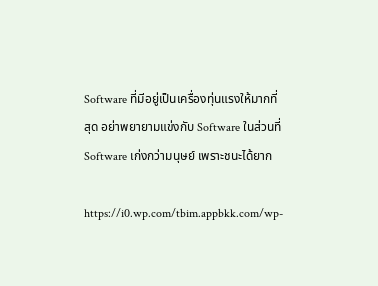Software ที่มีอยู่เป็นเครื่องทุ่นแรงให้มากที่สุด อย่าพยายามแข่งกับ Software ในส่วนที่ Software เก่งกว่ามนุษย์ เพราะชนะได้ยาก

https://i0.wp.com/tbim.appbkk.com/wp-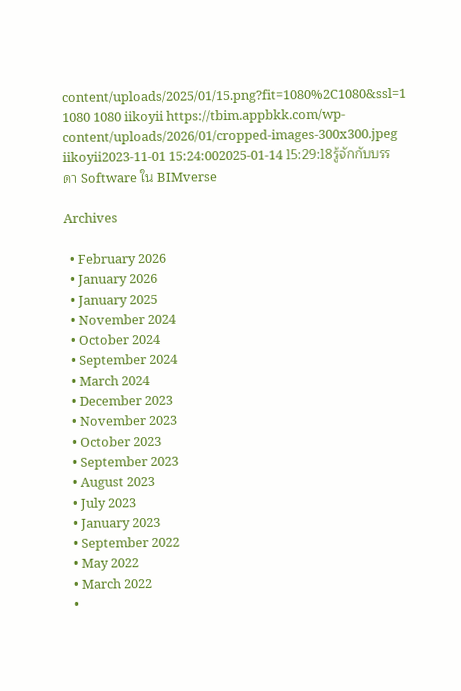content/uploads/2025/01/15.png?fit=1080%2C1080&ssl=1 1080 1080 iikoyii https://tbim.appbkk.com/wp-content/uploads/2026/01/cropped-images-300x300.jpeg iikoyii2023-11-01 15:24:002025-01-14 15:29:18รู้จักกับบรรดา Software ใน BIMverse

Archives

  • February 2026
  • January 2026
  • January 2025
  • November 2024
  • October 2024
  • September 2024
  • March 2024
  • December 2023
  • November 2023
  • October 2023
  • September 2023
  • August 2023
  • July 2023
  • January 2023
  • September 2022
  • May 2022
  • March 2022
  •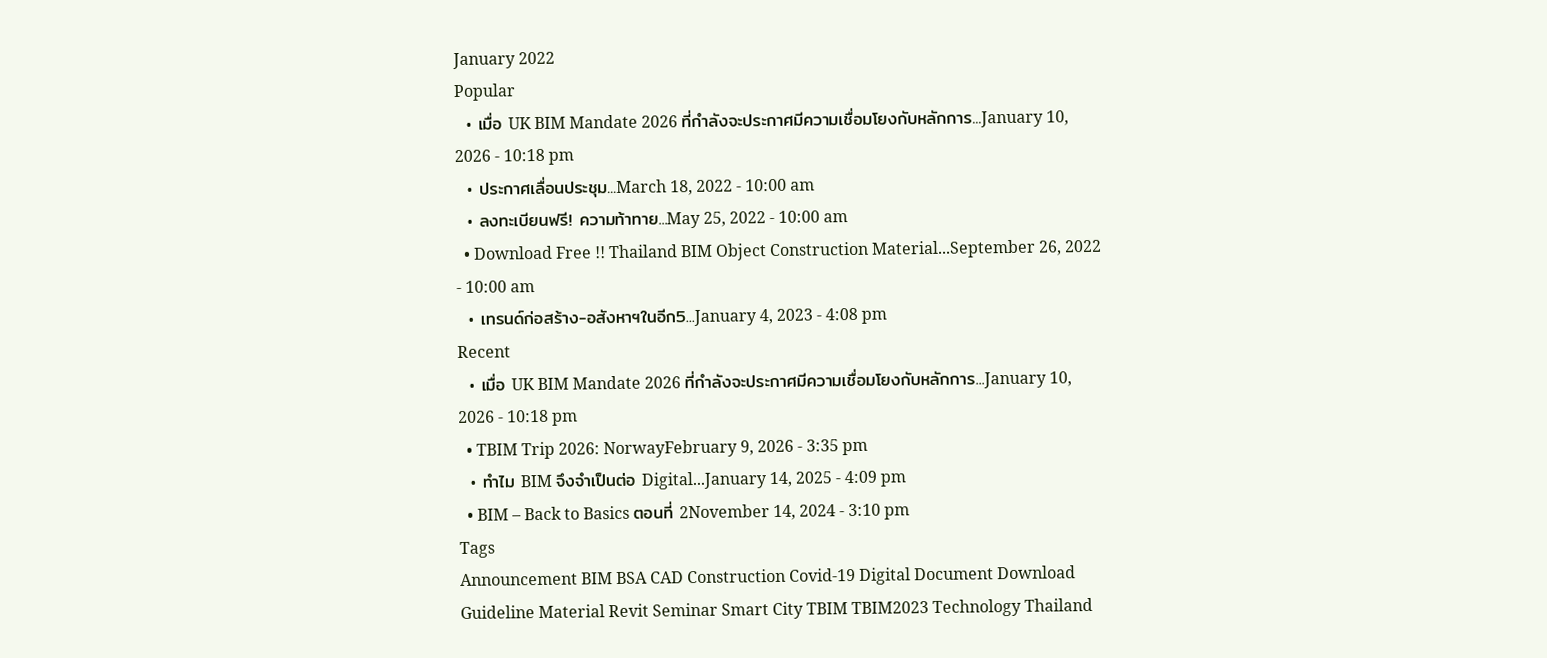January 2022
Popular
  • เมื่อ UK BIM Mandate 2026 ที่กำลังจะประกาศมีความเชื่อมโยงกับหลักการ...January 10, 2026 - 10:18 pm
  • ประกาศเลื่อนประชุม...March 18, 2022 - 10:00 am
  • ลงทะเบียนฟรี! ความท้าทาย...May 25, 2022 - 10:00 am
  • Download Free !! Thailand BIM Object Construction Material...September 26, 2022 - 10:00 am
  • เทรนด์ก่อสร้าง-อสังหาฯในอีก5...January 4, 2023 - 4:08 pm
Recent
  • เมื่อ UK BIM Mandate 2026 ที่กำลังจะประกาศมีความเชื่อมโยงกับหลักการ...January 10, 2026 - 10:18 pm
  • TBIM Trip 2026: NorwayFebruary 9, 2026 - 3:35 pm
  • ทำไม BIM จึงจำเป็นต่อ Digital...January 14, 2025 - 4:09 pm
  • BIM – Back to Basics ตอนที่ 2November 14, 2024 - 3:10 pm
Tags
Announcement BIM BSA CAD Construction Covid-19 Digital Document Download Guideline Material Revit Seminar Smart City TBIM TBIM2023 Technology Thailand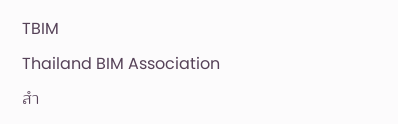TBIM

Thailand BIM Association

สำ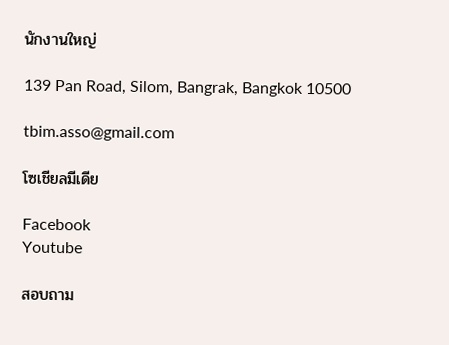นักงานใหญ่

139 Pan Road, Silom, Bangrak, Bangkok 10500

tbim.asso@gmail.com

โซเชียลมีเดีย

Facebook
Youtube

สอบถาม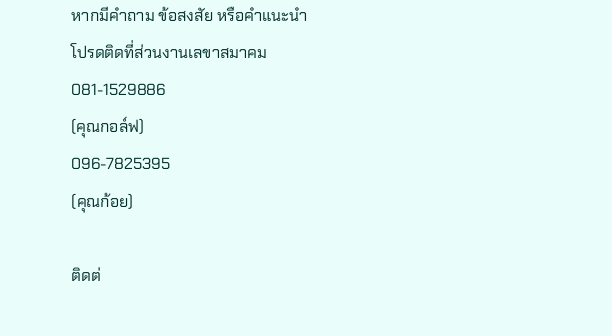หากมีคำถาม ข้อสงสัย หรือคำแนะนำ โปรดติดที่ส่วนงานเลขาสมาคม
081-1529886
(คุณกอล์ฟ)
096-7825395
(คุณก้อย)

ติดต่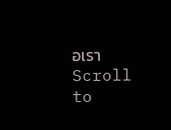อเรา
Scroll to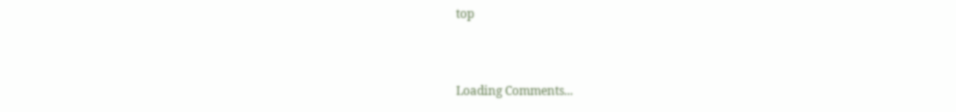top


Loading Comments...